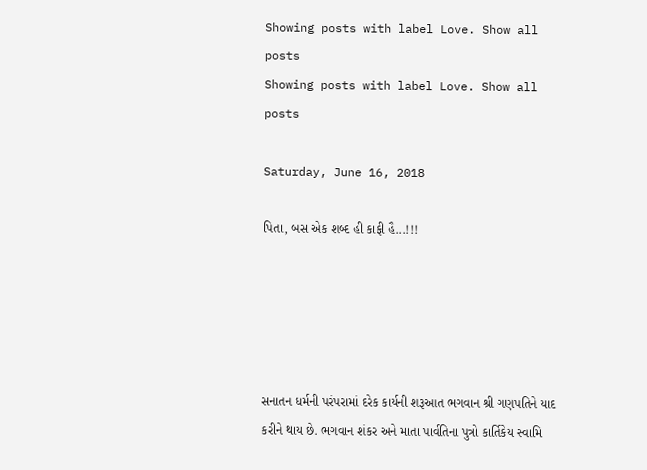Showing posts with label Love. Show all posts
Showing posts with label Love. Show all posts

Saturday, June 16, 2018

પિતા, બસ એક શબ્દ હી કાફી હૈ...!!!





સનાતન ધર્મની પરંપરામાં દરેક કાર્યની શરૂઆત ભગવાન શ્રી ગણપતિને યાદ કરીને થાય છે. ભગવાન શંકર અને માતા પાર્વતિના પુત્રો કાર્તિકેય સ્વામિ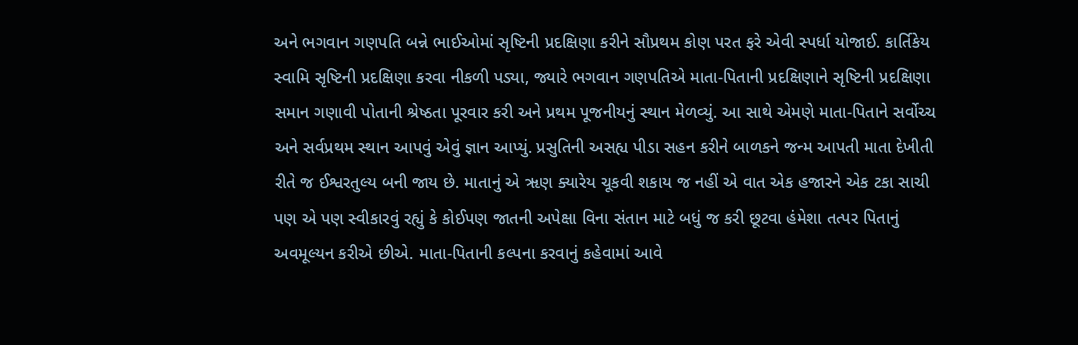અને ભગવાન ગણપતિ બન્ને ભાઈઓમાં સૃષ્ટિની પ્રદક્ષિણા કરીને સૌપ્રથમ કોણ પરત ફરે એવી સ્પર્ધા યોજાઈ. કાર્તિકેય સ્વામિ સૃષ્ટિની પ્રદક્ષિણા કરવા નીકળી પડ્યા, જ્યારે ભગવાન ગણપતિએ માતા-પિતાની પ્રદક્ષિણાને સૃષ્ટિની પ્રદક્ષિણા સમાન ગણાવી પોતાની શ્રેષ્ઠતા પૂરવાર કરી અને પ્રથમ પૂજનીયનું સ્થાન મેળવ્યું. આ સાથે એમણે માતા-પિતાને સર્વોચ્ચ અને સર્વપ્રથમ સ્થાન આપવું એવું જ્ઞાન આપ્યું. પ્રસુતિની અસહ્ય પીડા સહન કરીને બાળકને જન્મ આપતી માતા દેખીતી રીતે જ ઈશ્વરતુલ્ય બની જાય છે. માતાનું એ ૠણ ક્યારેય ચૂકવી શકાય જ નહીં એ વાત એક હજારને એક ટકા સાચી પણ એ પણ સ્વીકારવું રહ્યું કે કોઈપણ જાતની અપેક્ષા વિના સંતાન માટે બધું જ કરી છૂટવા હંમેશા તત્પર પિતાનું અવમૂલ્યન કરીએ છીએ. માતા-પિતાની કલ્પના કરવાનું કહેવામાં આવે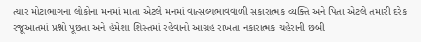ત્યાર મોટાભાગના લોકોના મનમાં માતા એટલે મનમાં વાત્સલ્યભાવવાળી સકારાત્મક વ્યક્તિ અને પિતા એટલે તમારી દરેક રજૂઆતમાં પ્રશ્નો પૂછતા અને હંમેશા શિસ્તમાં રહેવાનો આગ્રહ રાખતા નકારાત્મક ચહેરાની છબી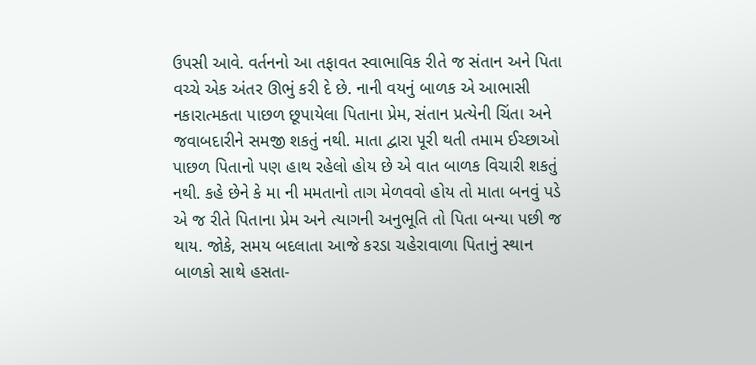ઉપસી આવે. વર્તનનો આ તફાવત સ્વાભાવિક રીતે જ સંતાન અને પિતા વચ્ચે એક અંતર ઊભું કરી દે છે. નાની વયનું બાળક એ આભાસી નકારાત્મકતા પાછળ છૂપાયેલા પિતાના પ્રેમ, સંતાન પ્રત્યેની ચિંતા અને જવાબદારીને સમજી શકતું નથી. માતા દ્વારા પૂરી થતી તમામ ઈચ્છાઓ પાછળ પિતાનો પણ હાથ રહેલો હોય છે એ વાત બાળક વિચારી શકતું નથી. કહે છેને કે મા ની મમતાનો તાગ મેળવવો હોય તો માતા બનવું પડે એ જ રીતે પિતાના પ્રેમ અને ત્યાગની અનુભૂતિ તો પિતા બન્યા પછી જ થાય. જોકે, સમય બદલાતા આજે કરડા ચહેરાવાળા પિતાનું સ્થાન બાળકો સાથે હસતા-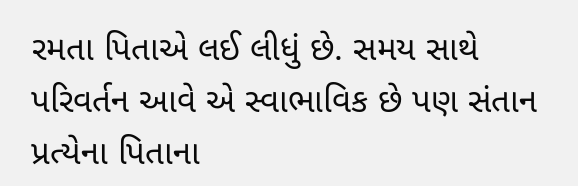રમતા પિતાએ લઈ લીધું છે. સમય સાથે પરિવર્તન આવે એ સ્વાભાવિક છે પણ સંતાન પ્રત્યેના પિતાના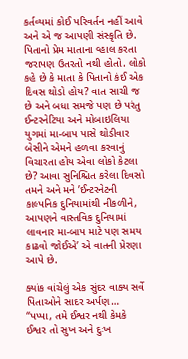કર્તવ્યમાં કોઈ પરિવર્તન નહીં આવે અને એ જ આપણી સંસ્કૃતિ છે. પિતાનો પ્રેમ માતાના વ્હાલ કરતા જરાપણ ઉતરતો નથી હોતો. લોકો કહે છે કે માતા કે પિતાનો કંઈ એક દિવસ થોડો હોય? વાત સાચી જ છે અને બધા સમજે પણ છે પરંતુ ઈન્ટરનેટિયા અને મોબાઇલિયા યુગમાં મા-બાપ પાસે થોડીવાર બેસીને એમને હળવા કરવાનું વિચારતા હોય એવા લોકો કેટલા છે? આવા સુનિશ્ચિત કરેલા દિવસો તમને અને મને ’ઈન્ટરનેટની કાલ્પનિક દુનિયામાંથી નીકળીને, આપણને વાસ્તવિક દુનિયામાં લાવનાર મા-બાપ માટે પણ સમય કાઢવો જોઈએ’ એ વાતની પ્રેરણા આપે છે.

ક્યાંક વાંચેલું એક સુંદર વાક્ય સર્વે પિતાઓને સાદર અર્પણ… “પપ્પા, તમે ઈશ્વર નથી કેમકે ઈશ્વર તો સુખ અને દુઃખ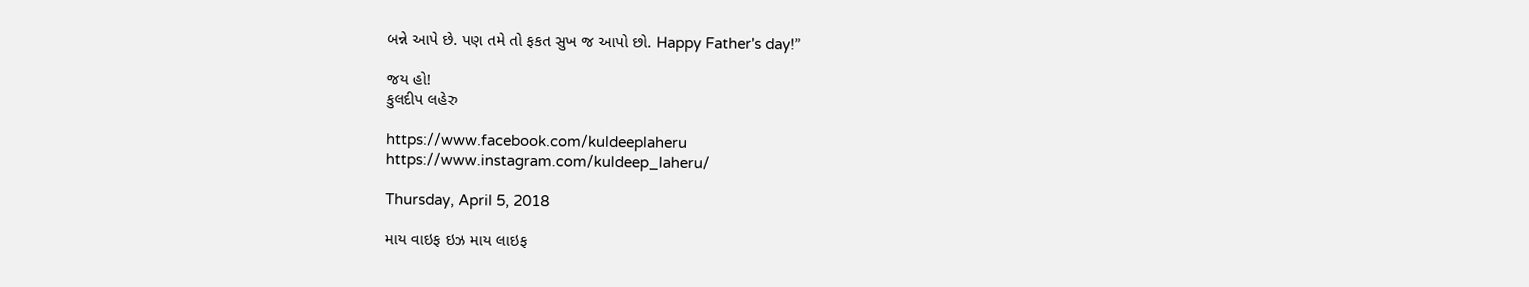બન્ને આપે છે. પણ તમે તો ફકત સુખ જ આપો છો. Happy Father's day!”

જય હો!
કુલદીપ લહેરુ

https://www.facebook.com/kuldeeplaheru
https://www.instagram.com/kuldeep_laheru/

Thursday, April 5, 2018

માય વાઇફ ઇઝ માય લાઇફ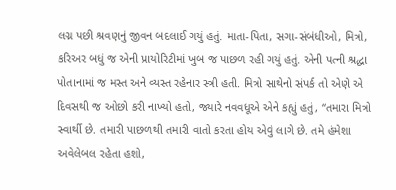લગ્ન પછી શ્રવણનું જીવન બદલાઈ ગયું હતું. માતા-પિતા, સગા-સંબંધીઓ, મિત્રો, કરિઅર બધું જ એની પ્રાયોરિટીમાં ખુબ જ પાછળ રહી ગયું હતું. એની પત્ની શ્રદ્ધા પોતાનામાં જ મસ્ત અને વ્યસ્ત રહેનાર સ્ત્રી હતી. મિત્રો સાથેનો સંપર્ક તો એણે એ દિવસથી જ ઓછો કરી નાખ્યો હતો, જ્યારે નવવધૂએ એને કહ્યું હતું, “તમારા મિત્રો સ્વાર્થી છે. તમારી પાછળથી તમારી વાતો કરતા હોય એવું લાગે છે. તમે હંમેશા અવેલેબલ રહેતા હશો,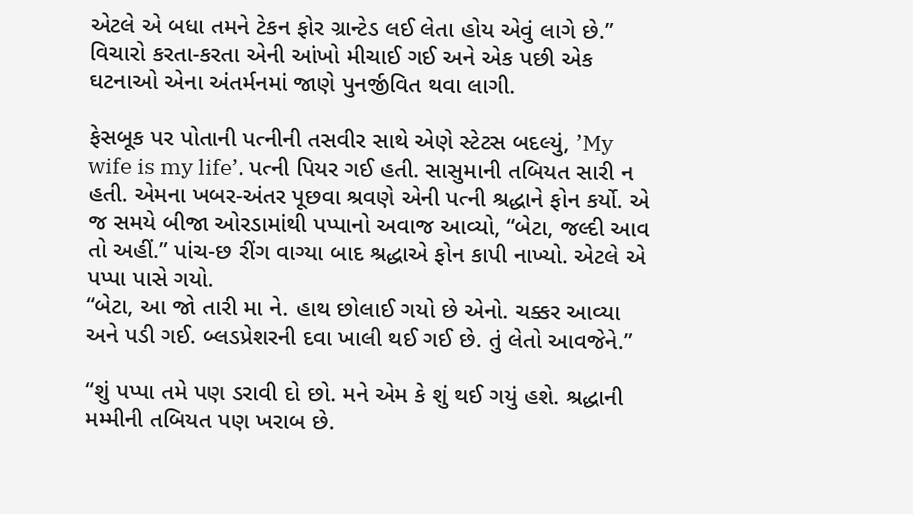એટલે એ બધા તમને ટેકન ફોર ગ્રાન્ટેડ લઈ લેતા હોય એવું લાગે છે.” વિચારો કરતા-કરતા એની આંખો મીચાઈ ગઈ અને એક પછી એક ઘટનાઓ એના અંતર્મનમાં જાણે પુનર્જીવિત થવા લાગી.

ફેસબૂક પર પોતાની પત્નીની તસવીર સાથે એણે સ્ટેટસ બદલ્યું, ’My wife is my life’. પત્ની પિયર ગઈ હતી. સાસુમાની તબિયત સારી ન હતી. એમના ખબર-અંતર પૂછવા શ્રવણે એની પત્ની શ્રદ્ધાને ફોન કર્યો. એ જ સમયે બીજા ઓરડામાંથી પપ્પાનો અવાજ આવ્યો, “બેટા, જલ્દી આવ તો અહીં.” પાંચ-છ રીંગ વાગ્યા બાદ શ્રદ્ધાએ ફોન કાપી નાખ્યો. એટલે એ પપ્પા પાસે ગયો.
“બેટા, આ જો તારી મા ને. હાથ છોલાઈ ગયો છે એનો. ચક્કર આવ્યા અને પડી ગઈ. બ્લડપ્રેશરની દવા ખાલી થઈ ગઈ છે. તું લેતો આવજેને.”

“શું પપ્પા તમે પણ ડરાવી દો છો. મને એમ કે શું થઈ ગયું હશે. શ્રદ્ધાની મમ્મીની તબિયત પણ ખરાબ છે.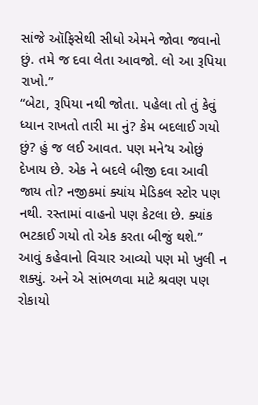સાંજે ઑફિસેથી સીધો એમને જોવા જવાનો છું. તમે જ દવા લેતા આવજો. લો આ રૂપિયા રાખો.”
“બેટા, રૂપિયા નથી જોતા. પહેલા તો તું કેવું ધ્યાન રાખતો તારી મા નું? કેમ બદલાઈ ગયો છું? હું જ લઈ આવત. પણ મને’ય ઓછું દેખાય છે. એક ને બદલે બીજી દવા આવી જાય તો? નજીકમાં ક્યાંય મેડિકલ સ્ટોર પણ નથી. રસ્તામાં વાહનો પણ કેટલા છે. ક્યાંક ભટકાઈ ગયો તો એક કરતા બીજું થશે.” આવું કહેવાનો વિચાર આવ્યો પણ મો ખુલી ન શક્યું. અને એ સાંભળવા માટે શ્રવણ પણ રોકાયો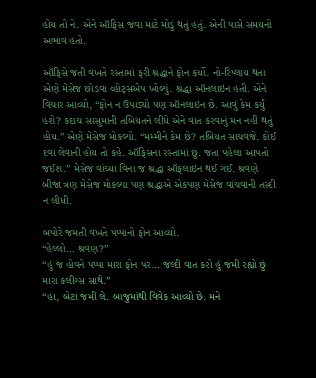હોય તો ને. એને ઑફિસ જવા માટે મોડું થતું હતું. એની પાસે સમયનો અભાવ હતો.

ઑફિસે જતી વખતે રસ્તામાં ફરી શ્રદ્ધાને ફોન કર્યો. નો-રિપ્લાય થતા એણે મેસેજ છોડવા વ્હોટ્સએપ ખોલ્યું. શ્રદ્ધા ઑનલાઇન હતી. એને વિચાર આવ્યો, “ફોન ન ઉપાડ્યો પણ ઑનલાઇન છે. આવું કેમ કર્યું હશે? કદાચ સાસુમાની તબિયતને લીધે એને વાત કરવાનું મન નહીં થતું હોય.” એણે મેસેજ મોકલ્યો. “મમ્મીને કેમ છે? તબિયત સાચવજે. કોઈ દવા લેવાની હોય તો કહે. ઑફિસના રસ્તામાં છું. જતા પહેલા આપતો જઈશ.” મેસેજ વાંચ્યા વિના જ શ્રદ્ધા ઑફલાઇન થઈ ગઈ. શ્રવણે બીજા ત્રણ મેસેજ મોકલ્યા પણ શ્રદ્ધાએ એકપણ મેસેજ વાંચવાની તસ્દી ન લીધી.

બપોરે જમતી વખતે પપ્પાનો ફોન આવ્યો.
“હેલ્લો… શ્રવણ?”
“હું જ હોવને પપ્પા મારા ફોન પર… જલ્દી વાત કરો હું જમી રહ્યો છું મારા કલીગ્સ સાથે.”
“હા, બેટા જમી લે. બાજુમાંથી વિવેક આવ્યો છે. મને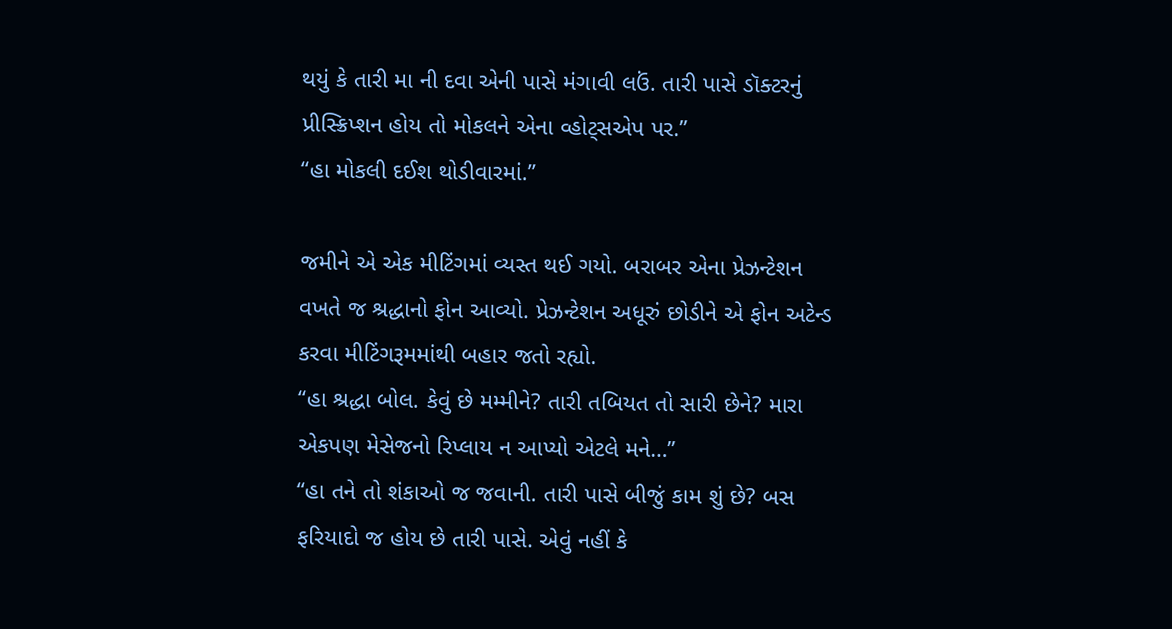થયું કે તારી મા ની દવા એની પાસે મંગાવી લઉં. તારી પાસે ડૉક્ટરનું પ્રીસ્ક્રિપ્શન હોય તો મોકલને એના વ્હોટ્સએપ પર.”
“હા મોકલી દઈશ થોડીવારમાં.”

જમીને એ એક મીટિંગમાં વ્યસ્ત થઈ ગયો. બરાબર એના પ્રેઝન્ટેશન વખતે જ શ્રદ્ધાનો ફોન આવ્યો. પ્રેઝન્ટેશન અધૂરું છોડીને એ ફોન અટેન્ડ કરવા મીટિંગરૂમમાંથી બહાર જતો રહ્યો.
“હા શ્રદ્ધા બોલ. કેવું છે મમ્મીને? તારી તબિયત તો સારી છેને? મારા એકપણ મેસેજનો રિપ્લાય ન આપ્યો એટલે મને…”
“હા તને તો શંકાઓ જ જવાની. તારી પાસે બીજું કામ શું છે? બસ ફરિયાદો જ હોય છે તારી પાસે. એવું નહીં કે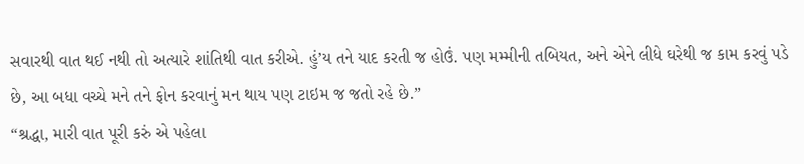સવારથી વાત થઈ નથી તો અત્યારે શાંતિથી વાત કરીએ. હું’ય તને યાદ કરતી જ હોઉં. પણ મમ્મીની તબિયત, અને એને લીધે ઘરેથી જ કામ કરવું પડે છે, આ બધા વચ્ચે મને તને ફોન કરવાનું મન થાય પણ ટાઇમ જ જતો રહે છે.”
“શ્રદ્ધા, મારી વાત પૂરી કરું એ પહેલા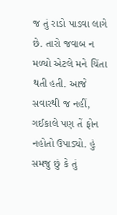જ તું રાડો પાડવા લાગે છે. તારો જવાબ ન મળ્યો એટલે મને ચિંતા થતી હતી. આજે સવારથી જ નહીં, ગઈકાલે પણ તેં ફોન નહોતો ઉપાડ્યો. હું સમજુ છું કે તું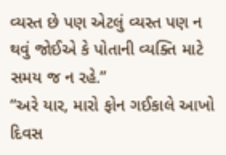વ્યસ્ત છે પણ એટલું વ્યસ્ત પણ ન થવું જોઈએ કે પોતાની વ્યક્તિ માટે સમય જ ન રહે.”
“અરે યાર, મારો ફોન ગઈકાલે આખો દિવસ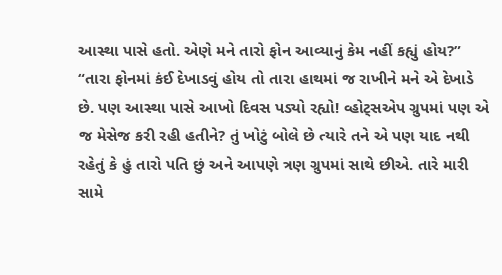આસ્થા પાસે હતો. એણે મને તારો ફોન આવ્યાનું કેમ નહીં કહ્યું હોય?”
“તારા ફોનમાં કંઈ દેખાડવું હોય તો તારા હાથમાં જ રાખીને મને એ દેખાડે છે. પણ આસ્થા પાસે આખો દિવસ પડ્યો રહ્યો! વ્હોટ્સએપ ગ્રુપમાં પણ એ જ મેસેજ કરી રહી હતીને? તું ખોટું બોલે છે ત્યારે તને એ પણ યાદ નથી રહેતું કે હું તારો પતિ છું અને આપણે ત્રણ ગ્રુપમાં સાથે છીએ. તારે મારી સામે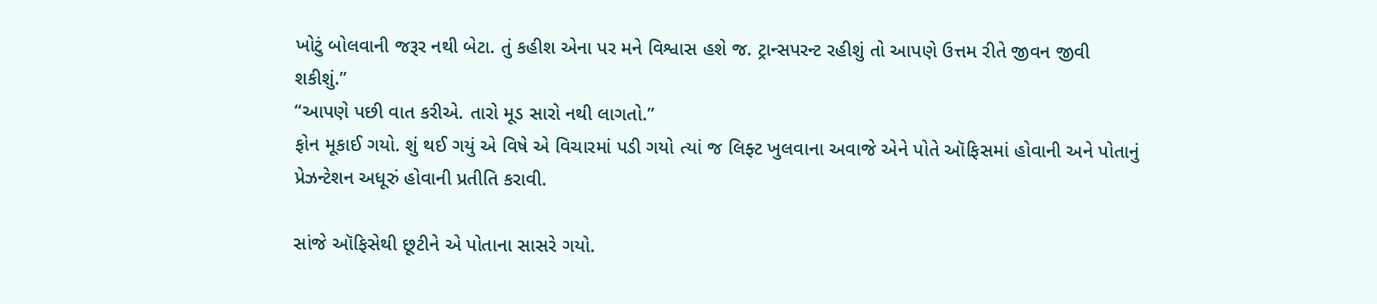ખોટું બોલવાની જરૂર નથી બેટા. તું કહીશ એના પર મને વિશ્વાસ હશે જ. ટ્રાન્સપરન્ટ રહીશું તો આપણે ઉત્તમ રીતે જીવન જીવી શકીશું.”
“આપણે પછી વાત કરીએ. તારો મૂડ સારો નથી લાગતો.”
ફોન મૂકાઈ ગયો. શું થઈ ગયું એ વિષે એ વિચારમાં પડી ગયો ત્યાં જ લિફ્ટ ખુલવાના અવાજે એને પોતે ઑફિસમાં હોવાની અને પોતાનું પ્રેઝન્ટેશન અધૂરું હોવાની પ્રતીતિ કરાવી.

સાંજે ઑફિસેથી છૂટીને એ પોતાના સાસરે ગયો.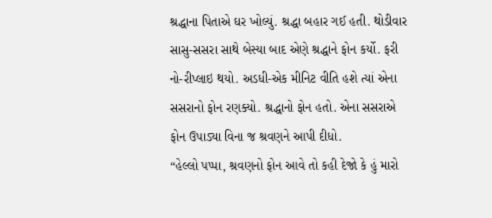શ્રદ્ધાના પિતાએ ઘર ખોલ્યું. શ્રદ્ધા બહાર ગઈ હતી. થોડીવાર સાસુ-સસરા સાથે બેસ્યા બાદ એણે શ્રદ્ધાને ફોન કર્યો. ફરી નો-રીપ્લાઇ થયો. અડધી-એક મીનિટ વીતિ હશે ત્યાં એના સસરાનો ફોન રણક્યો. શ્રદ્ધાનો ફોન હતો. એના સસરાએ ફોન ઉપાડ્યા વિના જ શ્રવણને આપી દીધો.
“હેલ્લો પપ્પા, શ્રવણનો ફોન આવે તો કહી દેજો કે હું મારો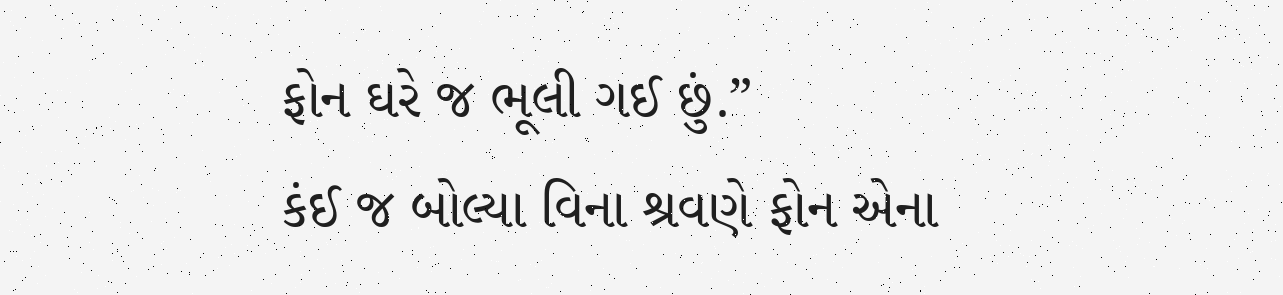ફોન ઘરે જ ભૂલી ગઈ છું.”
કંઈ જ બોલ્યા વિના શ્રવણે ફોન એના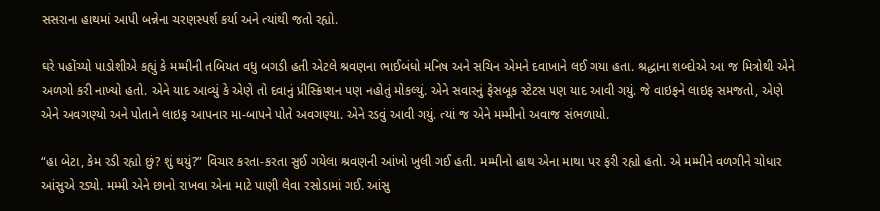સસરાના હાથમાં આપી બન્નેના ચરણસ્પર્શ કર્યા અને ત્યાંથી જતો રહ્યો.

ઘરે પહોંચ્યો પાડોશીએ કહ્યું કે મમ્મીની તબિયત વધુ બગડી હતી એટલે શ્રવણના ભાઈબંધો મનિષ અને સચિન એમને દવાખાને લઈ ગયા હતા. શ્રદ્ધાના શબ્દોએ આ જ મિત્રોથી એને અળગો કરી નાખ્યો હતો. એને યાદ આવ્યું કે એણે તો દવાનું પ્રીસ્ક્રિપ્શન પણ નહોતું મોકલ્યું. એને સવારનું ફેસબૂક સ્ટેટસ પણ યાદ આવી ગયું. જે વાઇફને લાઇફ સમજતો, એણે એને અવગણ્યો અને પોતાને લાઇફ આપનાર મા-બાપને પોતે અવગણ્યા. એને રડવું આવી ગયું. ત્યાં જ એને મમ્મીનો અવાજ સંભળાયો.

“હા બેટા, કેમ રડી રહ્યો છું? શું થયું?” વિચાર કરતા-કરતા સુઈ ગયેલા શ્રવણની આંખો ખુલી ગઈ હતી. મમ્મીનો હાથ એના માથા પર ફરી રહ્યો હતો. એ મમ્મીને વળગીને ચોધાર આંસુએ રડ્યો. મમ્મી એને છાનો રાખવા એના માટે પાણી લેવા રસોડામાં ગઈ. આંસુ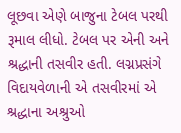લૂછવા એણે બાજુના ટેબલ પરથી રૂમાલ લીધો. ટેબલ પર એની અને શ્રદ્ધાની તસવીર હતી. લગ્નપ્રસંગે વિદાયવેળાની એ તસવીરમાં એ શ્રદ્ધાના અશ્રુઓ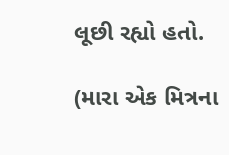લૂછી રહ્યો હતો.

(મારા એક મિત્રના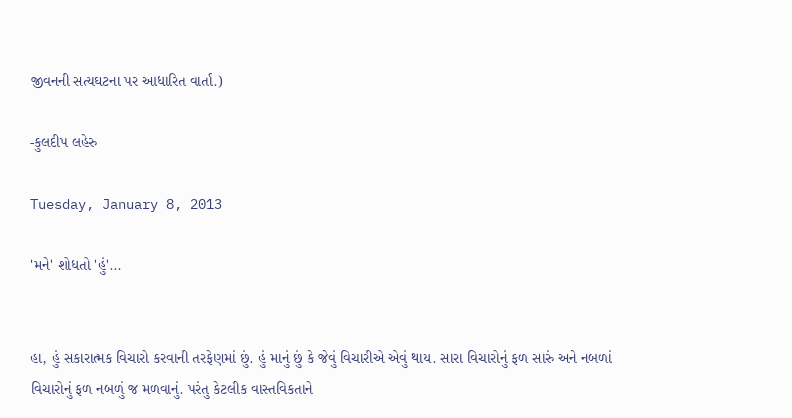જીવનની સત્યઘટના પર આધારિત વાર્તા.)

-કુલદીપ લહેરુ

Tuesday, January 8, 2013

'મને' શોધતો 'હું'...


હા, હું સકારાત્મક વિચારો કરવાની તરફેણમાં છું. હું માનું છું કે જેવું વિચારીએ એવું થાય. સારા વિચારોનું ફળ સારું અને નબળાં વિચારોનું ફળ નબળું જ મળવાનું. પરંતુ કેટલીક વાસ્તવિકતાને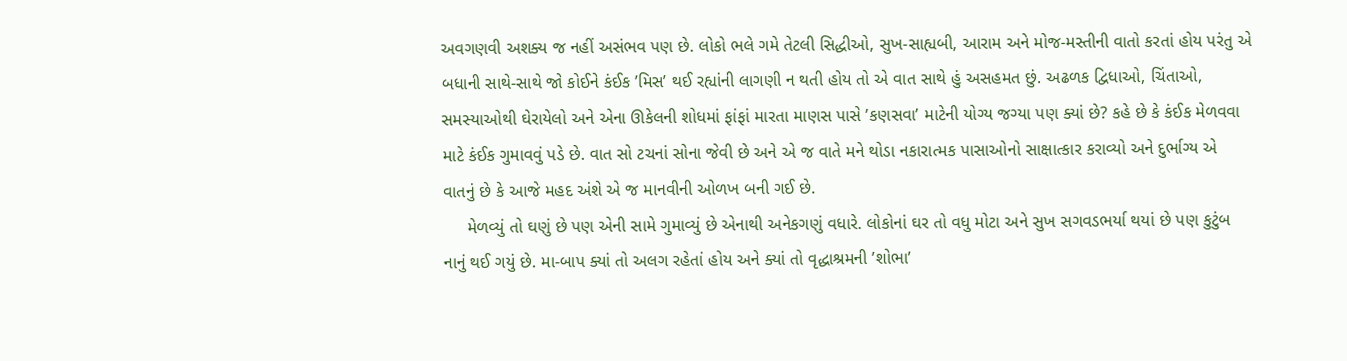અવગણવી અશક્ય જ નહીં અસંભવ પણ છે. લોકો ભલે ગમે તેટલી સિદ્ધીઓ, સુખ-સાહ્યબી, આરામ અને મોજ-મસ્તીની વાતો કરતાં હોય પરંતુ એ બધાની સાથે-સાથે જો કોઈને કંઈક ’મિસ’ થઈ રહ્યાંની લાગણી ન થતી હોય તો એ વાત સાથે હું અસહમત છું. અઢળક દ્વિધાઓ, ચિંતાઓ, સમસ્યાઓથી ઘેરાયેલો અને એના ઊકેલની શોધમાં ફાંફાં મારતા માણસ પાસે ’કણસવા’ માટેની યોગ્ય જગ્યા પણ ક્યાં છે? કહે છે કે કંઈક મેળવવા માટે કંઈક ગુમાવવું પડે છે. વાત સો ટચનાં સોના જેવી છે અને એ જ વાતે મને થોડા નકારાત્મક પાસાઓનો સાક્ષાત્કાર કરાવ્યો અને દુર્ભાગ્ય એ વાતનું છે કે આજે મહદ અંશે એ જ માનવીની ઓળખ બની ગઈ છે.
     મેળવ્યું તો ઘણું છે પણ એની સામે ગુમાવ્યું છે એનાથી અનેકગણું વધારે. લોકોનાં ઘર તો વધુ મોટા અને સુખ સગવડભર્યા થયાં છે પણ કુટુંબ નાનું થઈ ગયું છે. મા-બાપ ક્યાં તો અલગ રહેતાં હોય અને ક્યાં તો વૃદ્ધાશ્રમની ’શોભા’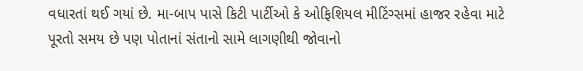વધારતાં થઈ ગયાં છે. મા-બાપ પાસે કિટી પાર્ટીઓ કે ઓફિશિયલ મીટિંગ્સમાં હાજર રહેવા માટે પૂરતો સમય છે પણ પોતાનાં સંતાનો સામે લાગણીથી જોવાનો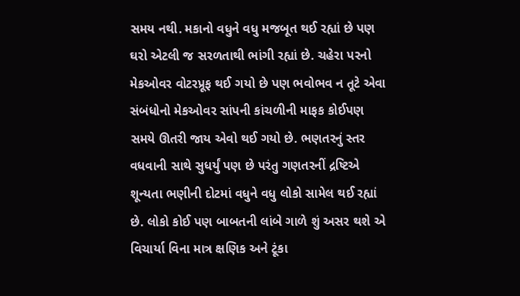સમય નથી. મકાનો વધુને વધુ મજબૂત થઈ રહ્યાં છે પણ ઘરો એટલી જ સરળતાથી ભાંગી રહ્યાં છે. ચહેરા પરનો મેકઓવર વોટરપ્રૂફ થઈ ગયો છે પણ ભવોભવ ન તૂટે એવા સંબંધોનો મેકઓવર સાંપની કાંચળીની માફક કોઈપણ સમયે ઊતરી જાય એવો થઈ ગયો છે. ભણતરનું સ્તર વધવાની સાથે સુધર્યું પણ છે પરંતુ ગણતરનીં દ્રષ્ટિએ શૂન્યતા ભણીની દોટમાં વધુને વધુ લોકો સામેલ થઈ રહ્યાં છે. લોકો કોઈ પણ બાબતની લાંબે ગાળે શું અસર થશે એ વિચાર્યા વિના માત્ર ક્ષણિક અને ટૂંકા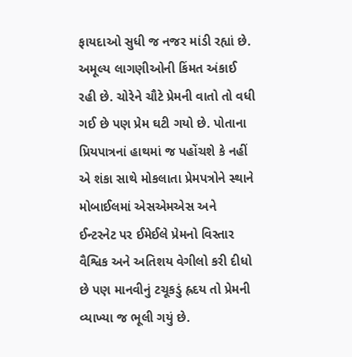ફાયદાઓ સુધી જ નજર માંડી રહ્યાં છે. અમૂલ્ય લાગણીઓની કિંમત અંકાઈ રહી છે. ચોરેને ચૌટે પ્રેમની વાતો તો વધી ગઈ છે પણ પ્રેમ ઘટી ગયો છે. પોતાના પ્રિયપાત્રનાં હાથમાં જ પહોંચશે કે નહીં એ શંકા સાથે મોકલાતા પ્રેમપત્રોને સ્થાને મોબાઈલમાં એસએમએસ અને ઈન્ટરનેટ પર ઈમેઈલે પ્રેમનો વિસ્તાર વૈશ્વિક અને અતિશય વેગીલો કરી દીધો છે પણ માનવીનું ટચૂકડું હ્રદય તો પ્રેમની વ્યાખ્યા જ ભૂલી ગયું છે.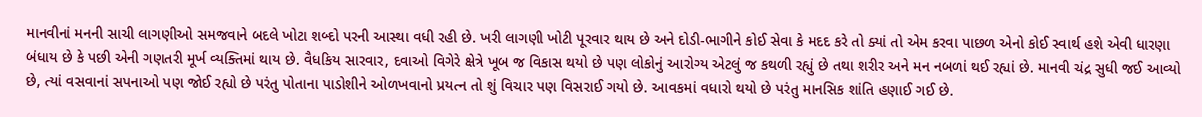માનવીનાં મનની સાચી લાગણીઓ સમજવાને બદલે ખોટા શબ્દો પરની આસ્થા વધી રહી છે. ખરી લાગણી ખોટી પૂરવાર થાય છે અને દોડી-ભાગીને કોઈ સેવા કે મદદ કરે તો ક્યાં તો એમ કરવા પાછળ એનો કોઈ સ્વાર્થ હશે એવી ધારણા બંધાય છે કે પછી એની ગણતરી મૂર્ખ વ્યક્તિમાં થાય છે. વૈધકિય સારવાર, દવાઓ વિગેરે ક્ષેત્રે ખૂબ જ વિકાસ થયો છે પણ લોકોનું આરોગ્ય એટલું જ કથળી રહ્યું છે તથા શરીર અને મન નબળાં થઈ રહ્યાં છે. માનવી ચંદ્ર સુધી જઈ આવ્યો છે, ત્યાં વસવાનાં સપનાઓ પણ જોઈ રહ્યો છે પરંતુ પોતાના પાડોશીને ઓળખવાનો પ્રયત્ન તો શું વિચાર પણ વિસરાઈ ગયો છે. આવકમાં વધારો થયો છે પરંતુ માનસિક શાંતિ હણાઈ ગઈ છે.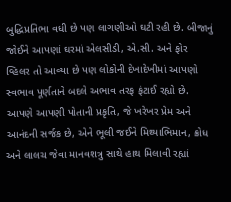બુદ્ધિપ્રતિભા વધી છે પણ લાગણીઓ ઘટી રહી છે. બીજાનું જોઈને આપણાં ઘરમાં એલસીડી, એ.સી. અને ફોર વ્હિલર તો આવ્યા છે પણ લોકોની દેખાદેખીમાં આપણો સ્વભાવ પૂર્ણતાને બદલે અભાવ તરફ ફંટાઈ રહ્યો છે. આપણે આપણી પોતાની પ્રકૃતિ, જે ખરેખર પ્રેમ અને આનંદની સર્જક છે, એને ભૂલી જઈને મિથ્યાભિમાન, ક્રોધ અને લાલચ જેવા માનવશત્રુ સાથે હાથ મિલાવી રહ્યાં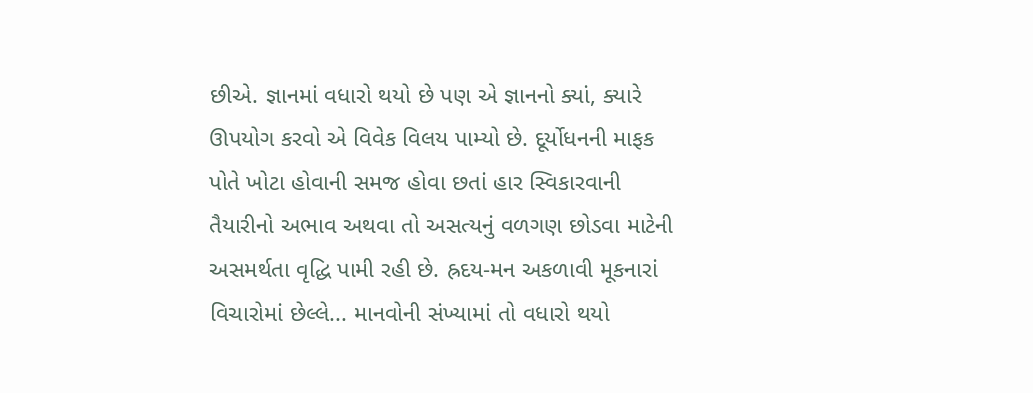છીએ. જ્ઞાનમાં વધારો થયો છે પણ એ જ્ઞાનનો ક્યાં, ક્યારે ઊપયોગ કરવો એ વિવેક વિલય પામ્યો છે. દૂર્યોધનની માફક પોતે ખોટા હોવાની સમજ હોવા છતાં હાર સ્વિકારવાની તૈયારીનો અભાવ અથવા તો અસત્યનું વળગણ છોડવા માટેની અસમર્થતા વૃદ્ધિ પામી રહી છે. હ્રદય-મન અકળાવી મૂકનારાં વિચારોમાં છેલ્લે... માનવોની સંખ્યામાં તો વધારો થયો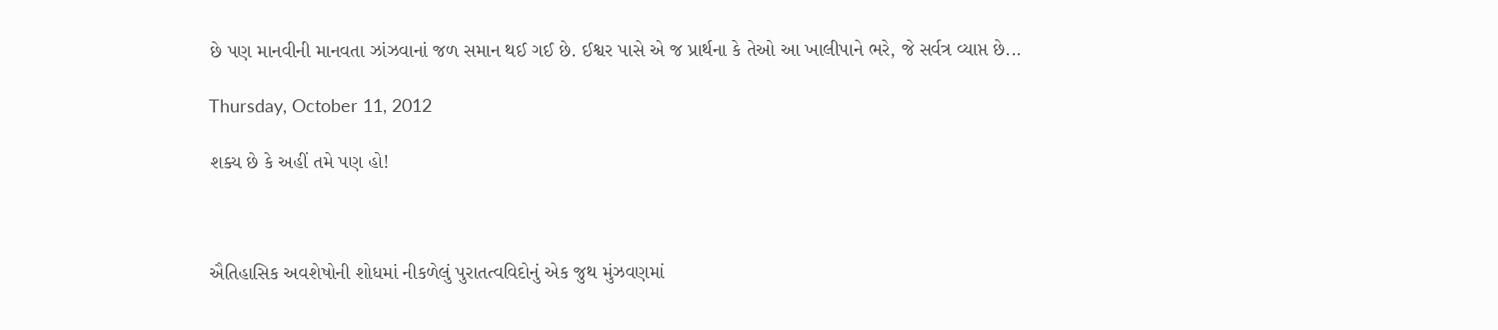છે પણ માનવીની માનવતા ઝાંઝવાનાં જળ સમાન થઈ ગઈ છે. ઈશ્વર પાસે એ જ પ્રાર્થના કે તેઓ આ ખાલીપાને ભરે, જે સર્વત્ર વ્યાપ્ત છે...

Thursday, October 11, 2012

શક્ય છે કે અહીં તમે પણ હો!



ઐતિહાસિક અવશેષોની શોધમાં નીકળેલું પુરાતત્વવિદોનું એક જુથ મુંઝવણમાં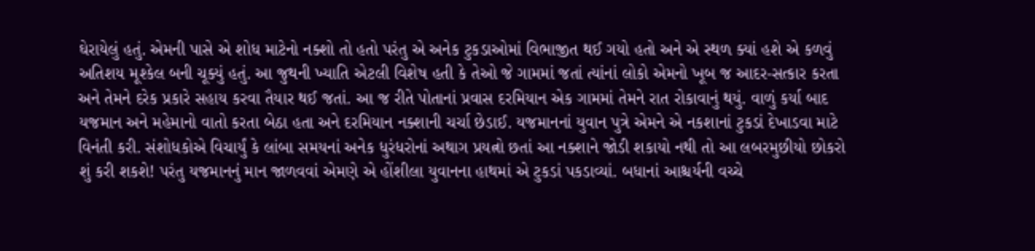ઘેરાયેલું હતું. એમની પાસે એ શોધ માટેનો નક્શો તો હતો પરંતુ એ અનેક ટુકડાઓમાં વિભાજીત થઈ ગયો હતો અને એ સ્થળ ક્યાં હશે એ કળવું અતિશય મૂશ્કેલ બની ચૂક્યું હતું. આ જુથની ખ્યાતિ એટલી વિશેષ હતી કે તેઓ જે ગામમાં જતાં ત્યાંનાં લોકો એમનો ખૂબ જ આદર-સત્કાર કરતા અને તેમને દરેક પ્રકારે સહાય કરવા તૈયાર થઈ જતાં. આ જ રીતે પોતાનાં પ્રવાસ દરમિયાન એક ગામમાં તેમને રાત રોકાવાનું થયું. વાળું કર્યા બાદ યજમાન અને મહેમાનો વાતો કરતા બેઠા હતા અને દરમિયાન નક્શાની ચર્ચા છેડાઈ. યજમાનનાં યુવાન પુત્રે એમને એ નકશાનાં ટુકડાં દેખાડવા માટે વિનંતી કરી. સંશોધકોએ વિચાર્યું કે લાંબા સમયનાં અનેક ધુરંધરોનાં અથાગ પ્રયત્નો છતાં આ નક્શાને જોડી શકાયો નથી તો આ લબરમુછીયો છોકરો શું કરી શકશે! પરંતુ યજમાનનું માન જાળવવાં એમણે એ હોંશીલા યુવાનના હાથમાં એ ટુકડાં પકડાવ્યાં. બધાનાં આશ્ચર્યની વચ્ચે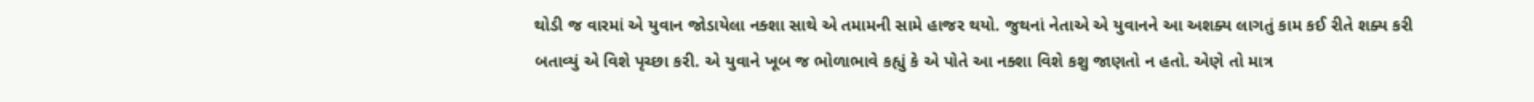થોડી જ વારમાં એ યુવાન જોડાયેલા નક્શા સાથે એ તમામની સામે હાજર થયો. જુથનાં નેતાએ એ યુવાનને આ અશક્ય લાગતું કામ કઈ રીતે શક્ય કરી બતાવ્યું એ વિશે પૃચ્છા કરી. એ યુવાને ખૂબ જ ભોળાભાવે કહ્યું કે એ પોતે આ નક્શા વિશે કશુ જાણતો ન હતો. એણે તો માત્ર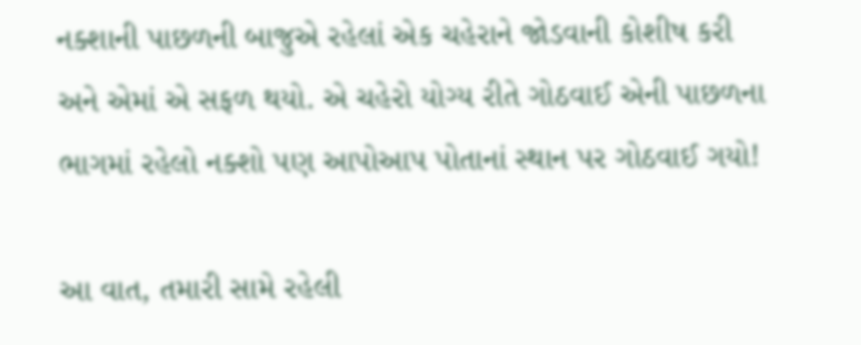નક્શાની પાછળની બાજુએ રહેલાં એક ચહેરાને જોડવાની કોશીષ કરી અને એમાં એ સફળ થયો. એ ચહેરો યોગ્ય રીતે ગોઠવાઈ એની પાછળના ભાગમાં રહેલો નક્શો પણ આપોઆપ પોતાનાં સ્થાન પર ગોઠવાઈ ગયો!

આ વાત, તમારી સામે રહેલી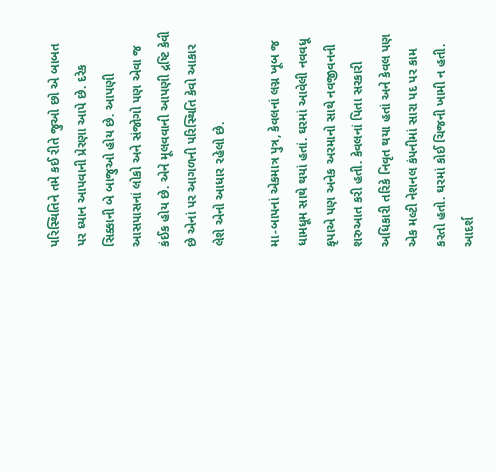પરિસ્થિતિને તમે કઈ રીતે જુઓ છો એ બાબત પર ધ્યાન આપવાની પ્રેરણા આપે છે. દરેક સિક્કાની બે બાજુઓ હોય છે. આપણી આસપાસનાં લોકો અને સંજોગો પણ એવા જ કંઈક હોય છે. એને મૂલવવાની આપણી દ્રષ્ટિ કેવી છે એનાં પર આગળની પરિસ્થિતિ કેવો આકાર લેશે એનો આધાર રહેલો છે.

મા-બાપનાં એકમાત્ર પુત્ર, કેવલનાં લગ્ન ખૂબ જ ધામધૂમ સાથે થયાં હતાં. ઘરમાં આવેલી નવવધૂ કૃપાએ પણ અનેક અરમાનો સાથે નવજીવનની શરુઆત કરી હતી. કેવલનાં પિતા સરકારી અધિકારી તરિકે નિવૃત થયા હતાં અને કેવલ પણ એક મલ્ટી નેશનલ કંપનીમાં સારા પદ પર કામ કરતો હતો. ઘરમાં કોઈ ચિજની ખામી ન હતી. આદર્શ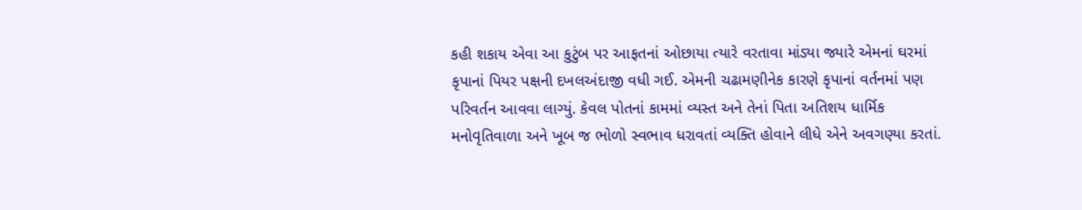કહી શકાય એવા આ કુટુંબ પર આફતનાં ઓછાયા ત્યારે વરતાવા માંડ્યા જ્યારે એમનાં ઘરમાં કૃપાનાં પિયર પક્ષની દખલઅંદાજી વધી ગઈ. એમની ચઢામણીનેક કારણે કૃપાનાં વર્તનમાં પણ પરિવર્તન આવવા લાગ્યું. કેવલ પોતનાં કામમાં વ્યસ્ત અને તેનાં પિતા અતિશય ધાર્મિક મનોવૃતિવાળા અને ખૂબ જ ભોળો સ્વભાવ ધરાવતાં વ્યક્તિ હોવાને લીધે એને અવગણ્યા કરતાં.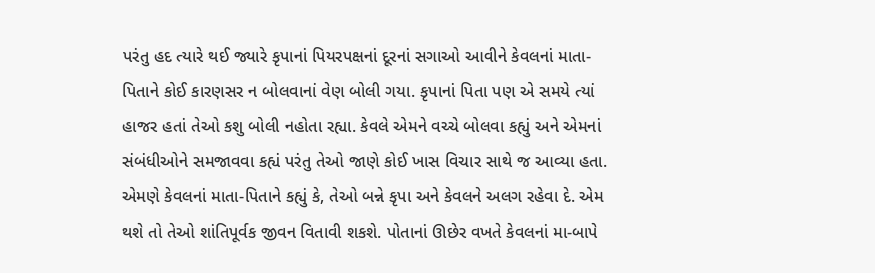પરંતુ હદ ત્યારે થઈ જ્યારે કૃપાનાં પિયરપક્ષનાં દૂરનાં સગાઓ આવીને કેવલનાં માતા-પિતાને કોઈ કારણસર ન બોલવાનાં વેણ બોલી ગયા. કૃપાનાં પિતા પણ એ સમયે ત્યાં હાજર હતાં તેઓ કશુ બોલી નહોતા રહ્યા. કેવલે એમને વચ્ચે બોલવા કહ્યું અને એમનાં સંબંધીઓને સમજાવવા કહ્યં પરંતુ તેઓ જાણે કોઈ ખાસ વિચાર સાથે જ આવ્યા હતા. એમણે કેવલનાં માતા-પિતાને કહ્યું કે, તેઓ બન્ને કૃપા અને કેવલને અલગ રહેવા દે. એમ થશે તો તેઓ શાંતિપૂર્વક જીવન વિતાવી શકશે. પોતાનાં ઊછેર વખતે કેવલનાં મા-બાપે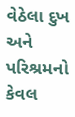વેઠેલા દુખ અને પરિશ્રમનો કેવલ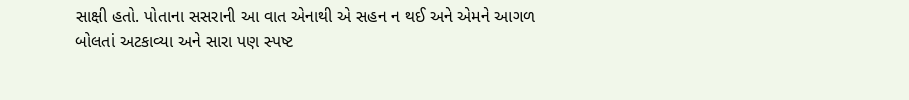સાક્ષી હતો. પોતાના સસરાની આ વાત એનાથી એ સહન ન થઈ અને એમને આગળ બોલતાં અટકાવ્યા અને સારા પણ સ્પષ્ટ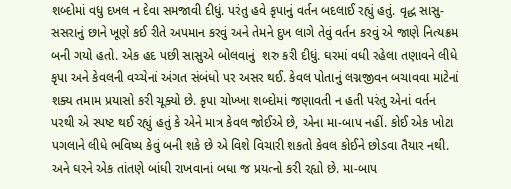શબ્દોમાં વધુ દખલ ન દેવા સમજાવી દીધું. પરંતુ હવે કૃપાનું વર્તન બદલાઈ રહ્યું હતું. વૃદ્ધ સાસુ-સસરાનું છાને ખૂણે કઈ રીતે અપમાન કરવું અને તેમને દુખ લાગે તેવું વર્તન કરવું એ જાણે નિત્યક્રમ બની ગયો હતો. એક હદ પછી સાસુએ બોલવાનું  શરુ કરી દીધું. ઘરમાં વધી રહેલા તણાવને લીધે કૃપા અને કેવલની વચ્ચેનાં અંગત સંબંધો પર અસર થઈ. કેવલ પોતાનું લગ્નજીવન બચાવવા માટેનાં શક્ય તમામ પ્રયાસો કરી ચૂક્યો છે. કૃપા ચોખ્ખા શબ્દોમાં જણાવતી ન હતી પરંતુ એનાં વર્તન પરથી એ સ્પષ્ટ થઈ રહ્યું હતું કે એને માત્ર કેવલ જોઈએ છે, એના મા-બાપ નહીં. કોઈ એક ખોટા પગલાને લીધે ભવિષ્ય કેવું બની શકે છે એ વિશે વિચારી શકતો કેવલ કોઈને છોડવા તૈયાર નથી. અને ઘરને એક તાંતણે બાંધી રાખવાનાં બધા જ પ્રયત્નો કરી રહ્યો છે. મા-બાપ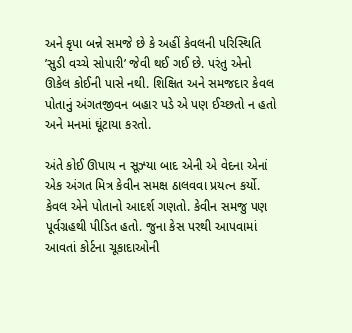અને કૃપા બન્ને સમજે છે કે અહીં કેવલની પરિસ્થિતિ ’સુડી વચ્ચે સોપારી’ જેવી થઈ ગઈ છે. પરંતુ એનો ઊકેલ કોઈની પાસે નથી. શિક્ષિત અને સમજદાર કેવલ પોતાનું અંગતજીવન બહાર પડે એ પણ ઈચ્છતો ન હતો અને મનમાં ઘૂંટાયા કરતો.

અંતે કોઈ ઊપાય ન સૂઝ્યા બાદ એની એ વેદના એનાં એક અંગત મિત્ર કેવીન સમક્ષ ઠાલવવા પ્રયત્ન કર્યો. કેવલ એને પોતાનો આદર્શ ગણતો. કેવીન સમજુ પણ પૂર્વગ્રહથી પીડિત હતો. જુના કેસ પરથી આપવામાં આવતાં કોર્ટના ચૂકાદાઓની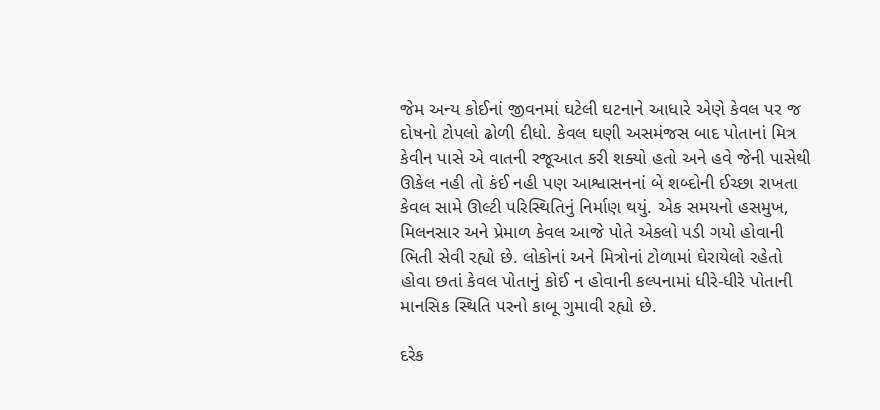જેમ અન્ય કોઈનાં જીવનમાં ઘટેલી ઘટનાને આધારે એણે કેવલ પર જ દોષનો ટોપલો ઢોળી દીધો. કેવલ ઘણી અસમંજસ બાદ પોતાનાં મિત્ર કેવીન પાસે એ વાતની રજૂઆત કરી શક્યો હતો અને હવે જેની પાસેથી ઊકેલ નહી તો કંઈ નહી પણ આશ્વાસનનાં બે શબ્દોની ઈચ્છા રાખતા કેવલ સામે ઊલ્ટી પરિસ્થિતિનું નિર્માણ થયું. એક સમયનો હસમુખ, મિલનસાર અને પ્રેમાળ કેવલ આજે પોતે એકલો પડી ગયો હોવાની ભિતી સેવી રહ્યો છે. લોકોનાં અને મિત્રોનાં ટોળામાં ઘેરાયેલો રહેતો હોવા છતાં કેવલ પોતાનું કોઈ ન હોવાની કલ્પનામાં ધીરે-ધીરે પોતાની માનસિક સ્થિતિ પરનો કાબૂ ગુમાવી રહ્યો છે.

દરેક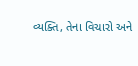વ્યક્તિ, તેના વિચારો અને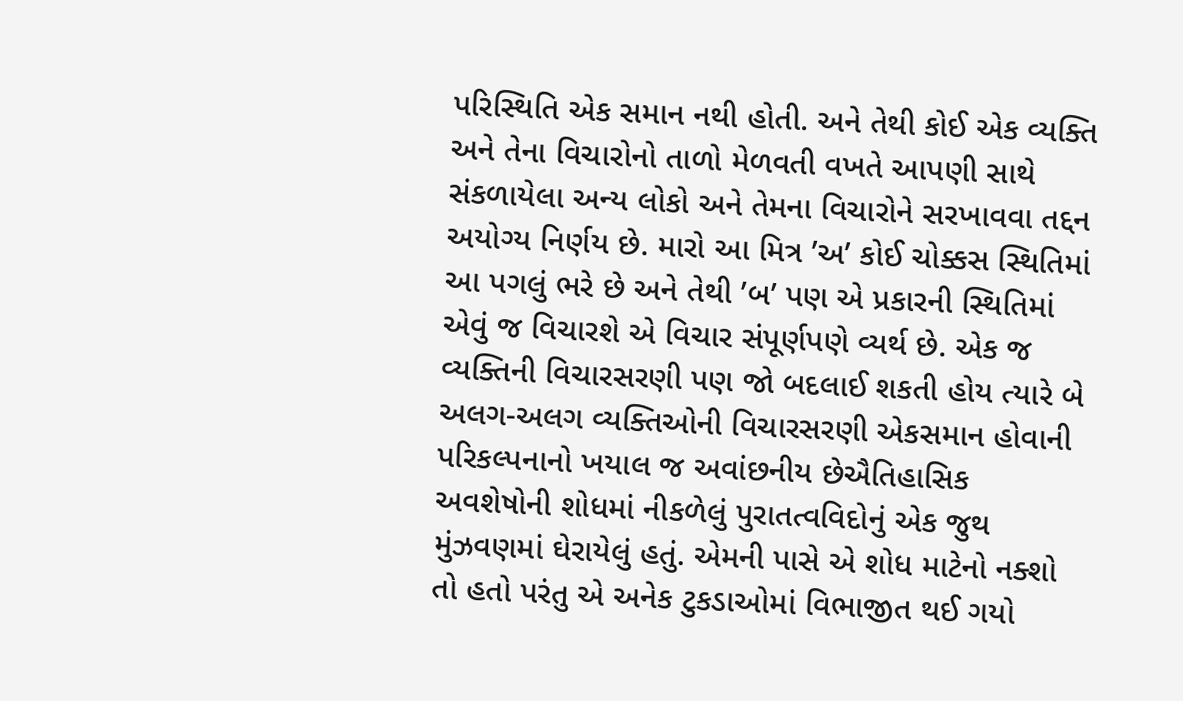પરિસ્થિતિ એક સમાન નથી હોતી. અને તેથી કોઈ એક વ્યક્તિ અને તેના વિચારોનો તાળો મેળવતી વખતે આપણી સાથે સંકળાયેલા અન્ય લોકો અને તેમના વિચારોને સરખાવવા તદ્દન અયોગ્ય નિર્ણય છે. મારો આ મિત્ર ’અ’ કોઈ ચોક્કસ સ્થિતિમાં આ પગલું ભરે છે અને તેથી ’બ’ પણ એ પ્રકારની સ્થિતિમાં એવું જ વિચારશે એ વિચાર સંપૂર્ણપણે વ્યર્થ છે. એક જ વ્યક્તિની વિચારસરણી પણ જો બદલાઈ શકતી હોય ત્યારે બે અલગ-અલગ વ્યક્તિઓની વિચારસરણી એકસમાન હોવાની પરિકલ્પનાનો ખયાલ જ અવાંછનીય છેઐતિહાસિક અવશેષોની શોધમાં નીકળેલું પુરાતત્વવિદોનું એક જુથ મુંઝવણમાં ઘેરાયેલું હતું. એમની પાસે એ શોધ માટેનો નક્શો તો હતો પરંતુ એ અનેક ટુકડાઓમાં વિભાજીત થઈ ગયો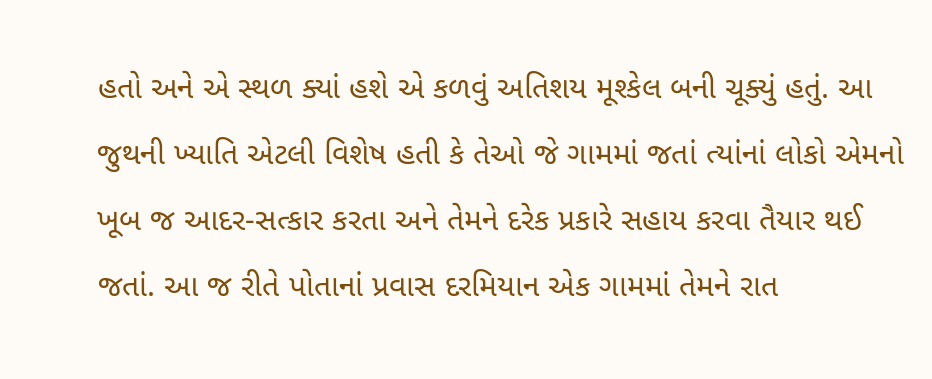હતો અને એ સ્થળ ક્યાં હશે એ કળવું અતિશય મૂશ્કેલ બની ચૂક્યું હતું. આ જુથની ખ્યાતિ એટલી વિશેષ હતી કે તેઓ જે ગામમાં જતાં ત્યાંનાં લોકો એમનો ખૂબ જ આદર-સત્કાર કરતા અને તેમને દરેક પ્રકારે સહાય કરવા તૈયાર થઈ જતાં. આ જ રીતે પોતાનાં પ્રવાસ દરમિયાન એક ગામમાં તેમને રાત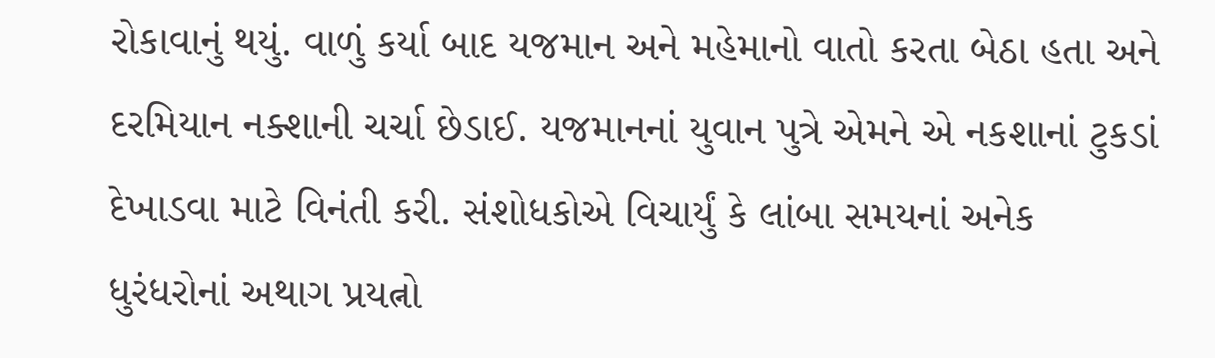રોકાવાનું થયું. વાળું કર્યા બાદ યજમાન અને મહેમાનો વાતો કરતા બેઠા હતા અને દરમિયાન નક્શાની ચર્ચા છેડાઈ. યજમાનનાં યુવાન પુત્રે એમને એ નકશાનાં ટુકડાં દેખાડવા માટે વિનંતી કરી. સંશોધકોએ વિચાર્યું કે લાંબા સમયનાં અનેક ધુરંધરોનાં અથાગ પ્રયત્નો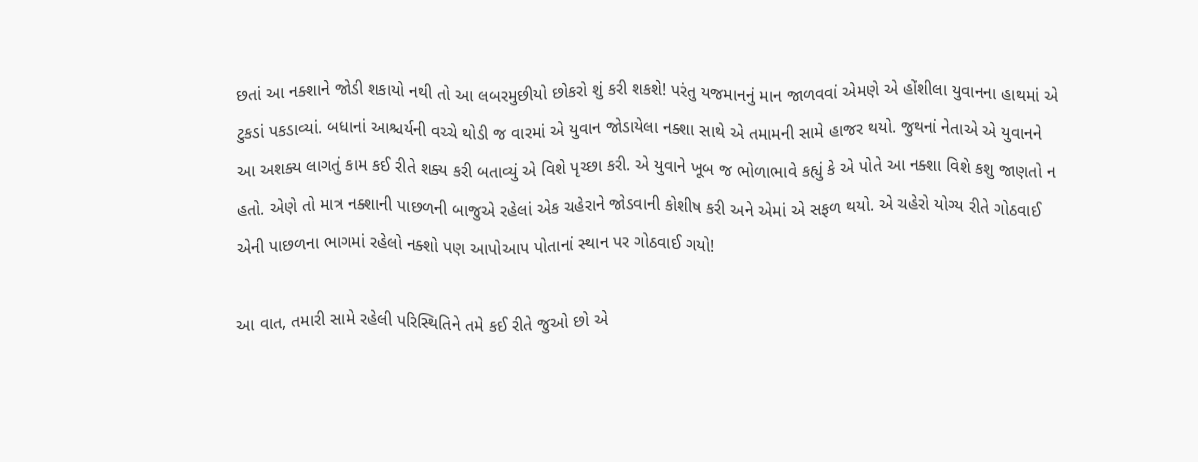છતાં આ નક્શાને જોડી શકાયો નથી તો આ લબરમુછીયો છોકરો શું કરી શકશે! પરંતુ યજમાનનું માન જાળવવાં એમણે એ હોંશીલા યુવાનના હાથમાં એ ટુકડાં પકડાવ્યાં. બધાનાં આશ્ચર્યની વચ્ચે થોડી જ વારમાં એ યુવાન જોડાયેલા નક્શા સાથે એ તમામની સામે હાજર થયો. જુથનાં નેતાએ એ યુવાનને આ અશક્ય લાગતું કામ કઈ રીતે શક્ય કરી બતાવ્યું એ વિશે પૃચ્છા કરી. એ યુવાને ખૂબ જ ભોળાભાવે કહ્યું કે એ પોતે આ નક્શા વિશે કશુ જાણતો ન હતો. એણે તો માત્ર નક્શાની પાછળની બાજુએ રહેલાં એક ચહેરાને જોડવાની કોશીષ કરી અને એમાં એ સફળ થયો. એ ચહેરો યોગ્ય રીતે ગોઠવાઈ એની પાછળના ભાગમાં રહેલો નક્શો પણ આપોઆપ પોતાનાં સ્થાન પર ગોઠવાઈ ગયો!

આ વાત, તમારી સામે રહેલી પરિસ્થિતિને તમે કઈ રીતે જુઓ છો એ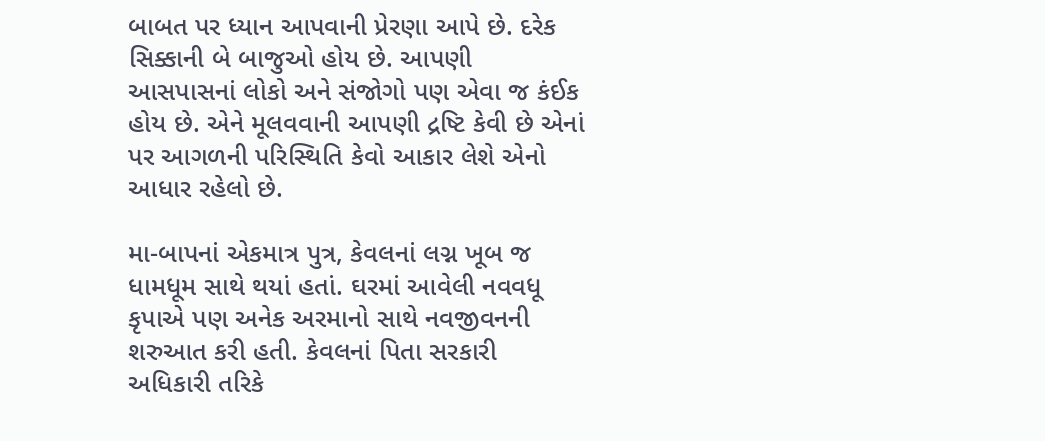બાબત પર ધ્યાન આપવાની પ્રેરણા આપે છે. દરેક સિક્કાની બે બાજુઓ હોય છે. આપણી આસપાસનાં લોકો અને સંજોગો પણ એવા જ કંઈક હોય છે. એને મૂલવવાની આપણી દ્રષ્ટિ કેવી છે એનાં પર આગળની પરિસ્થિતિ કેવો આકાર લેશે એનો આધાર રહેલો છે.

મા-બાપનાં એકમાત્ર પુત્ર, કેવલનાં લગ્ન ખૂબ જ ધામધૂમ સાથે થયાં હતાં. ઘરમાં આવેલી નવવધૂ કૃપાએ પણ અનેક અરમાનો સાથે નવજીવનની શરુઆત કરી હતી. કેવલનાં પિતા સરકારી અધિકારી તરિકે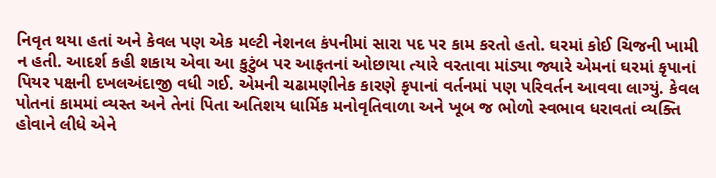નિવૃત થયા હતાં અને કેવલ પણ એક મલ્ટી નેશનલ કંપનીમાં સારા પદ પર કામ કરતો હતો. ઘરમાં કોઈ ચિજની ખામી ન હતી. આદર્શ કહી શકાય એવા આ કુટુંબ પર આફતનાં ઓછાયા ત્યારે વરતાવા માંડ્યા જ્યારે એમનાં ઘરમાં કૃપાનાં પિયર પક્ષની દખલઅંદાજી વધી ગઈ. એમની ચઢામણીનેક કારણે કૃપાનાં વર્તનમાં પણ પરિવર્તન આવવા લાગ્યું. કેવલ પોતનાં કામમાં વ્યસ્ત અને તેનાં પિતા અતિશય ધાર્મિક મનોવૃતિવાળા અને ખૂબ જ ભોળો સ્વભાવ ધરાવતાં વ્યક્તિ હોવાને લીધે એને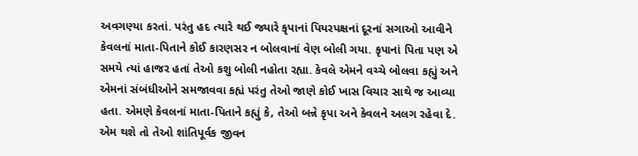અવગણ્યા કરતાં. પરંતુ હદ ત્યારે થઈ જ્યારે કૃપાનાં પિયરપક્ષનાં દૂરનાં સગાઓ આવીને કેવલનાં માતા-પિતાને કોઈ કારણસર ન બોલવાનાં વેણ બોલી ગયા. કૃપાનાં પિતા પણ એ સમયે ત્યાં હાજર હતાં તેઓ કશુ બોલી નહોતા રહ્યા. કેવલે એમને વચ્ચે બોલવા કહ્યું અને એમનાં સંબંધીઓને સમજાવવા કહ્યં પરંતુ તેઓ જાણે કોઈ ખાસ વિચાર સાથે જ આવ્યા હતા. એમણે કેવલનાં માતા-પિતાને કહ્યું કે, તેઓ બન્ને કૃપા અને કેવલને અલગ રહેવા દે. એમ થશે તો તેઓ શાંતિપૂર્વક જીવન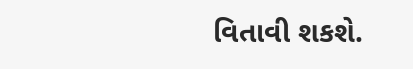વિતાવી શકશે.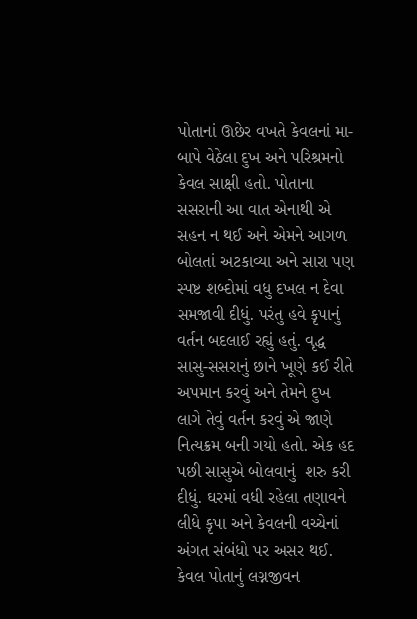પોતાનાં ઊછેર વખતે કેવલનાં મા-બાપે વેઠેલા દુખ અને પરિશ્રમનો કેવલ સાક્ષી હતો. પોતાના સસરાની આ વાત એનાથી એ સહન ન થઈ અને એમને આગળ બોલતાં અટકાવ્યા અને સારા પણ સ્પષ્ટ શબ્દોમાં વધુ દખલ ન દેવા સમજાવી દીધું. પરંતુ હવે કૃપાનું વર્તન બદલાઈ રહ્યું હતું. વૃદ્ધ સાસુ-સસરાનું છાને ખૂણે કઈ રીતે અપમાન કરવું અને તેમને દુખ લાગે તેવું વર્તન કરવું એ જાણે નિત્યક્રમ બની ગયો હતો. એક હદ પછી સાસુએ બોલવાનું  શરુ કરી દીધું. ઘરમાં વધી રહેલા તણાવને લીધે કૃપા અને કેવલની વચ્ચેનાં અંગત સંબંધો પર અસર થઈ. કેવલ પોતાનું લગ્નજીવન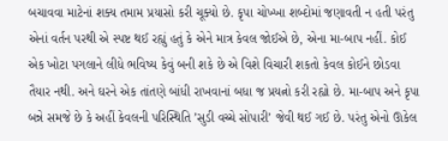બચાવવા માટેનાં શક્ય તમામ પ્રયાસો કરી ચૂક્યો છે. કૃપા ચોખ્ખા શબ્દોમાં જણાવતી ન હતી પરંતુ એનાં વર્તન પરથી એ સ્પષ્ટ થઈ રહ્યું હતું કે એને માત્ર કેવલ જોઈએ છે, એના મા-બાપ નહીં. કોઈ એક ખોટા પગલાને લીધે ભવિષ્ય કેવું બની શકે છે એ વિશે વિચારી શકતો કેવલ કોઈને છોડવા તૈયાર નથી. અને ઘરને એક તાંતણે બાંધી રાખવાનાં બધા જ પ્રયત્નો કરી રહ્યો છે. મા-બાપ અને કૃપા બન્ને સમજે છે કે અહીં કેવલની પરિસ્થિતિ ’સુડી વચ્ચે સોપારી’ જેવી થઈ ગઈ છે. પરંતુ એનો ઊકેલ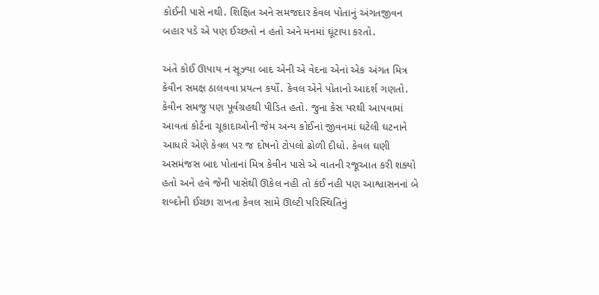કોઈની પાસે નથી. શિક્ષિત અને સમજદાર કેવલ પોતાનું અંગતજીવન બહાર પડે એ પણ ઈચ્છતો ન હતો અને મનમાં ઘૂંટાયા કરતો.

અંતે કોઈ ઊપાય ન સૂઝ્યા બાદ એની એ વેદના એનાં એક અંગત મિત્ર કેવીન સમક્ષ ઠાલવવા પ્રયત્ન કર્યો. કેવલ એને પોતાનો આદર્શ ગણતો. કેવીન સમજુ પણ પૂર્વગ્રહથી પીડિત હતો. જુના કેસ પરથી આપવામાં આવતાં કોર્ટના ચૂકાદાઓની જેમ અન્ય કોઈનાં જીવનમાં ઘટેલી ઘટનાને આધારે એણે કેવલ પર જ દોષનો ટોપલો ઢોળી દીધો. કેવલ ઘણી અસમંજસ બાદ પોતાનાં મિત્ર કેવીન પાસે એ વાતની રજૂઆત કરી શક્યો હતો અને હવે જેની પાસેથી ઊકેલ નહી તો કંઈ નહી પણ આશ્વાસનનાં બે શબ્દોની ઈચ્છા રાખતા કેવલ સામે ઊલ્ટી પરિસ્થિતિનું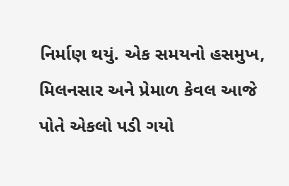નિર્માણ થયું. એક સમયનો હસમુખ, મિલનસાર અને પ્રેમાળ કેવલ આજે પોતે એકલો પડી ગયો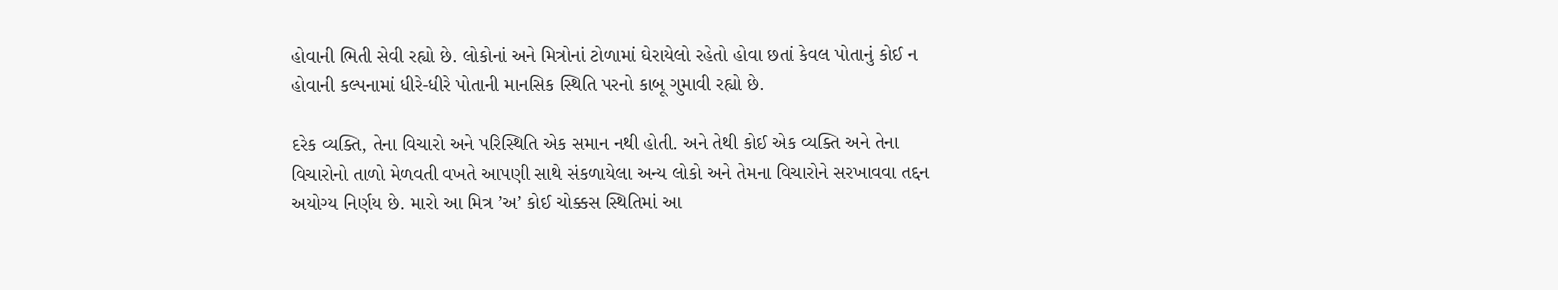હોવાની ભિતી સેવી રહ્યો છે. લોકોનાં અને મિત્રોનાં ટોળામાં ઘેરાયેલો રહેતો હોવા છતાં કેવલ પોતાનું કોઈ ન હોવાની કલ્પનામાં ધીરે-ધીરે પોતાની માનસિક સ્થિતિ પરનો કાબૂ ગુમાવી રહ્યો છે.

દરેક વ્યક્તિ, તેના વિચારો અને પરિસ્થિતિ એક સમાન નથી હોતી. અને તેથી કોઈ એક વ્યક્તિ અને તેના વિચારોનો તાળો મેળવતી વખતે આપણી સાથે સંકળાયેલા અન્ય લોકો અને તેમના વિચારોને સરખાવવા તદ્દન અયોગ્ય નિર્ણય છે. મારો આ મિત્ર ’અ’ કોઈ ચોક્કસ સ્થિતિમાં આ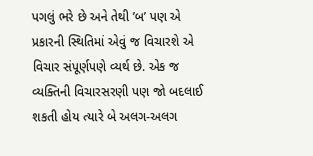પગલું ભરે છે અને તેથી ’બ’ પણ એ પ્રકારની સ્થિતિમાં એવું જ વિચારશે એ વિચાર સંપૂર્ણપણે વ્યર્થ છે. એક જ વ્યક્તિની વિચારસરણી પણ જો બદલાઈ શકતી હોય ત્યારે બે અલગ-અલગ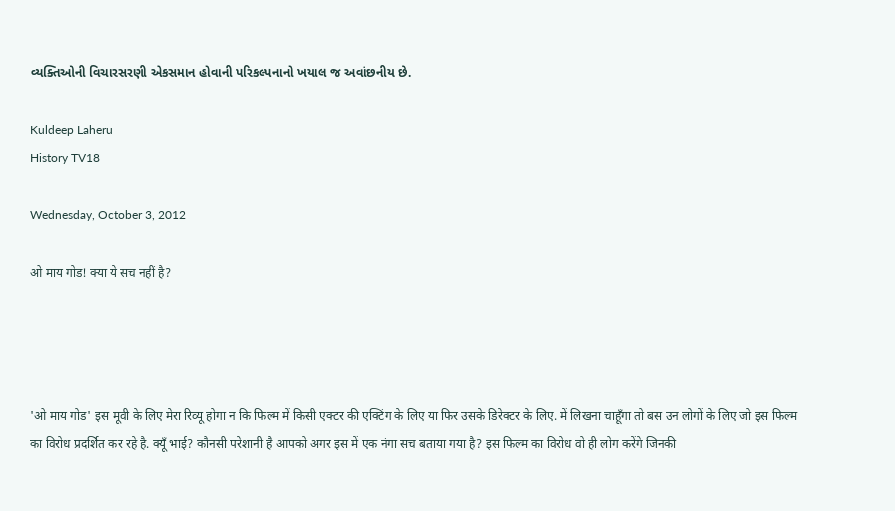વ્યક્તિઓની વિચારસરણી એકસમાન હોવાની પરિકલ્પનાનો ખયાલ જ અવાંછનીય છે.

Kuldeep Laheru
History TV18

Wednesday, October 3, 2012

ओ माय गोड! क्या ये सच नहीं है?




'ओ माय गोड' इस मूवी के लिए मेरा रिव्यू होगा न कि फिल्म में किसी एक्टर की एक्टिंग के लिए या फिर उसके डिरेक्टर के लिए. में लिखना चाहूँगा तो बस उन लोगों के लिए जो इस फिल्म का विरोध प्रदर्शित कर रहे है. क्यूँ भाई? कौनसी परेशानी है आपको अगर इस में एक नंगा सच बताया गया है? इस फिल्म का विरोध वो ही लोग करेंगे जिनकी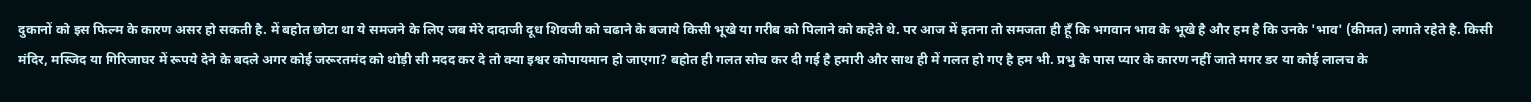दुकानों को इस फिल्म के कारण असर हो सकती है. में बहोत छोटा था ये समजने के लिए जब मेरे दादाजी दूध शिवजी को चढाने के बजाये किसी भूखे या गरीब को पिलाने को कहेते थे. पर आज में इतना तो समजता ही हूँ कि भगवान भाव के भूखे है और हम है कि उनके 'भाव' (कीमत) लगाते रहेते है. किसी मंदिर, मस्जिद या गिरिजाघर में रूपये देने के बदले अगर कोई जरूरतमंद को थोड़ी सी मदद कर दे तो क्या इश्वर कोपायमान हो जाएगा? बहोत ही गलत सोच कर दी गई है हमारी और साथ ही में गलत हो गए है हम भी. प्रभु के पास प्यार के कारण नहीं जाते मगर डर या कोई लालच के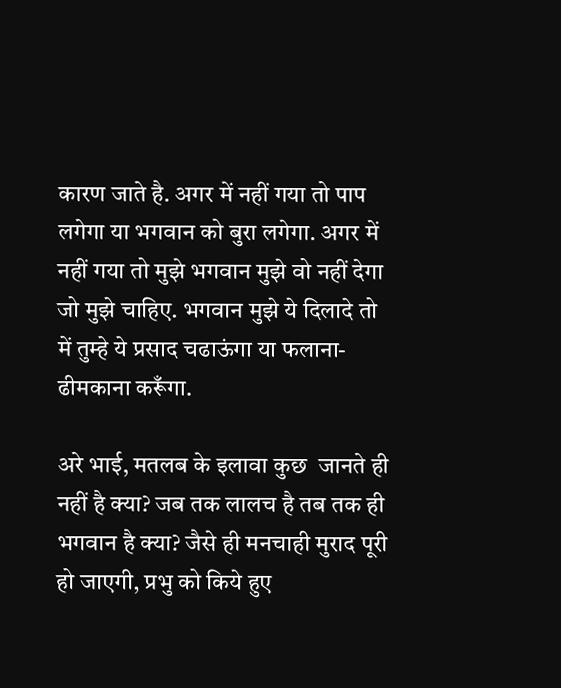कारण जाते है. अगर में नहीं गया तो पाप लगेगा या भगवान को बुरा लगेगा. अगर में नहीं गया तो मुझे भगवान मुझे वो नहीं देगा जो मुझे चाहिए. भगवान मुझे ये दिलादे तो में तुम्हे ये प्रसाद चढाऊंगा या फलाना- ढीमकाना करूँगा.

अरे भाई, मतलब के इलावा कुछ  जानते ही नहीं है क्या? जब तक लालच है तब तक ही भगवान है क्या? जैसे ही मनचाही मुराद पूरी हो जाएगी, प्रभु को किये हुए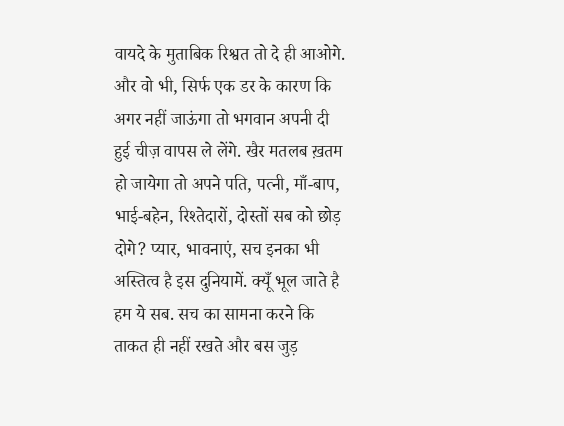वायदे के मुताबिक रिश्वत तो दे ही आओगे. और वो भी, सिर्फ एक डर के कारण कि अगर नहीं जाऊंगा तो भगवान अपनी दी हुई चीज़ वापस ले लेंगे. खैर मतलब ख़तम हो जायेगा तो अपने पति, पत्नी, माँ-बाप, भाई-बहेन, रिश्तेदारों, दोस्तों सब को छोड़ दोगे? प्यार, भावनाएं, सच इनका भी अस्तित्व है इस दुनियामें. क्यूँ भूल जाते है हम ये सब. सच का सामना करने कि ताकत ही नहीं रखते और बस जुड़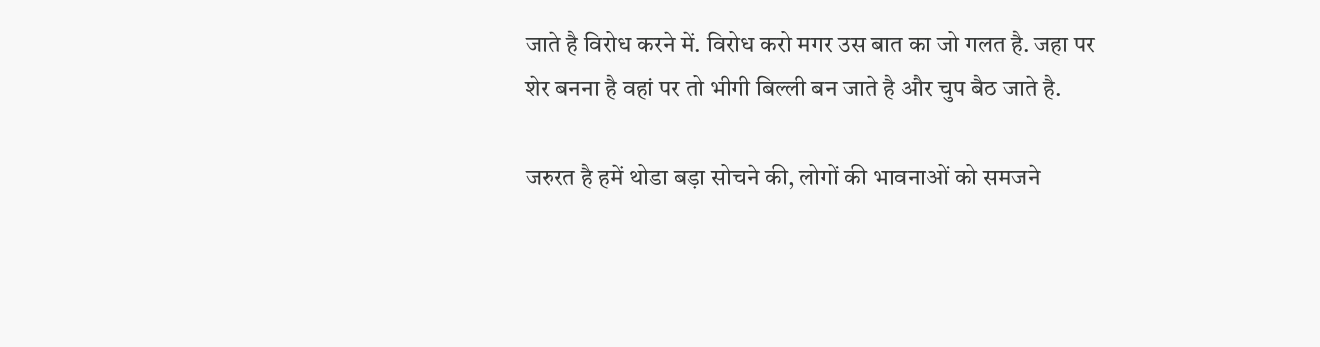जाते है विरोध करने में. विरोध करो मगर उस बात का जो गलत है. जहा पर शेर बनना है वहां पर तो भीगी बिल्ली बन जाते है और चुप बैठ जाते है.

जरुरत है हमें थोडा बड़ा सोचने की, लोगों की भावनाओं को समजने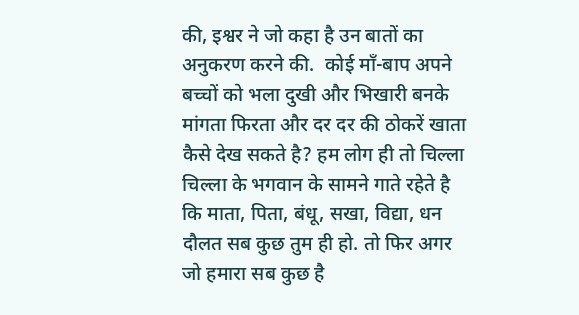की, इश्वर ने जो कहा है उन बातों का अनुकरण करने की.  कोई माँ-बाप अपने  बच्चों को भला दुखी और भिखारी बनके मांगता फिरता और दर दर की ठोकरें खाता कैसे देख सकते है? हम लोग ही तो चिल्ला चिल्ला के भगवान के सामने गाते रहेते है कि माता, पिता, बंधू, सखा, विद्या, धन दौलत सब कुछ तुम ही हो. तो फिर अगर जो हमारा सब कुछ है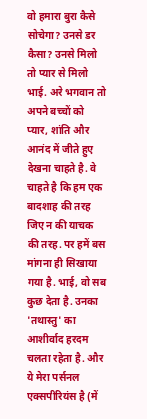वो हमारा बुरा कैसे सोचेगा? उनसे डर कैसा? उनसे मिलो तो प्यार से मिलो भाई. अरे भगवान तो अपने बच्चों को प्यार, शांति और आनंद में जीते हुए देखना चाहते है. वे चाहते है कि हम एक बादशाह की तरह जिए न की याचक की तरह. पर हमें बस मांगना ही सिखाया गया है. भाई, वो सब कुछ देता है. उनका 'तथास्तु' का आशीर्वाद हरदम चलता रहेता है. और ये मेरा पर्सनल एक्सपीरियंस है (में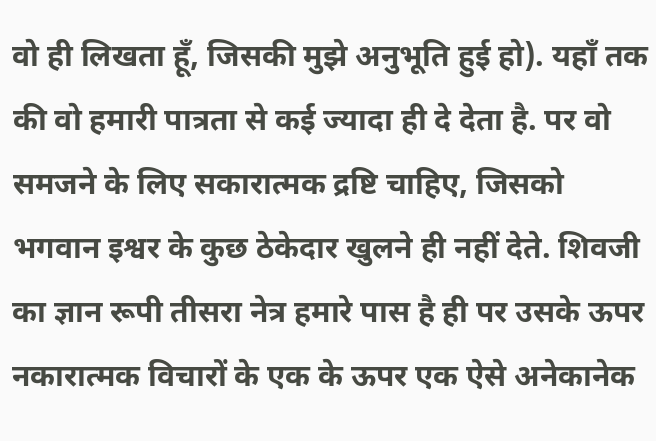वो ही लिखता हूँ, जिसकी मुझे अनुभूति हुई हो). यहाँ तक की वो हमारी पात्रता से कई ज्यादा ही दे देता है. पर वो समजने के लिए सकारात्मक द्रष्टि चाहिए, जिसको भगवान इश्वर के कुछ ठेकेदार खुलने ही नहीं देते. शिवजी का ज्ञान रूपी तीसरा नेत्र हमारे पास है ही पर उसके ऊपर नकारात्मक विचारों के एक के ऊपर एक ऐसे अनेकानेक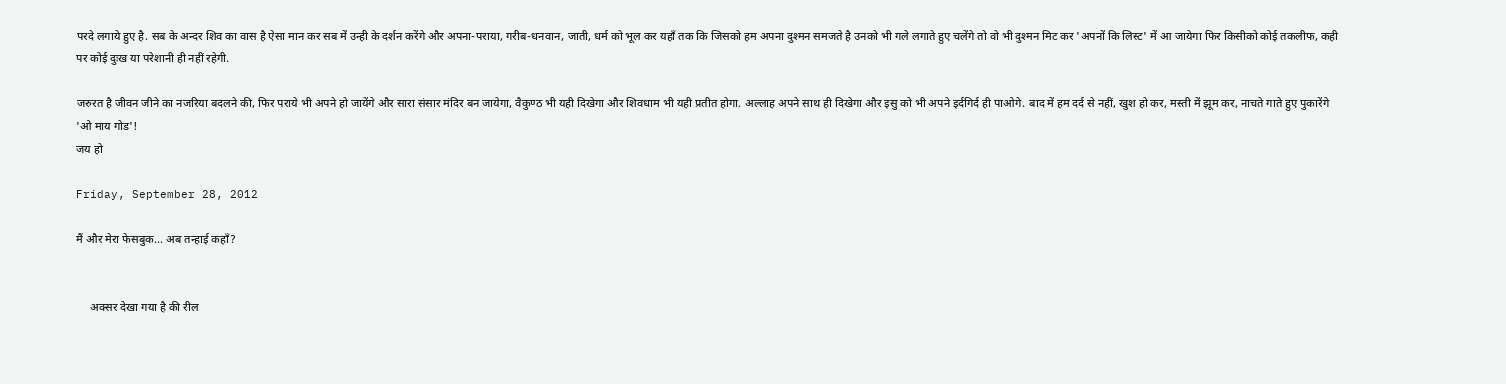परदे लगाये हुए है. सब के अन्दर शिव का वास है ऐसा मान कर सब में उन्ही के दर्शन करेंगे और अपना-पराया, गरीब-धनवान, जाती, धर्म को भूल कर यहाँ तक कि जिसको हम अपना दुश्मन समजते है उनको भी गले लगाते हुए चलेंगे तो वो भी दुश्मन मिट कर 'अपनों कि लिस्ट' में आ जायेगा फिर किसीको कोई तकलीफ, कही पर कोई दुःख या परेशानी ही नहीं रहेगी.

जरुरत है जीवन जीने का नजरिया बदलने की, फिर पराये भी अपने हो जायेंगे और सारा संसार मंदिर बन जायेगा, वैकुण्ठ भी यही दिखेगा और शिवधाम भी यही प्रतीत होगा. अल्लाह अपने साथ ही दिखेगा और इसु को भी अपने इर्दगिर्द ही पाओगे. बाद में हम दर्द से नहीं, खुश हो कर, मस्ती में झूम कर, नाचते गाते हुए पुकारेंगे 'ओ माय गोड'!
जय हो

Friday, September 28, 2012

मैं और मेरा फेसबुक... अब तन्हाई कहाँ?


     अक्सर देखा गया है की रील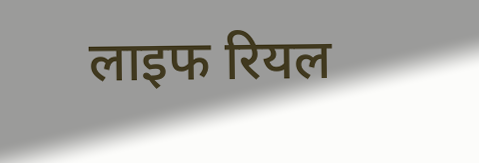लाइफ रियल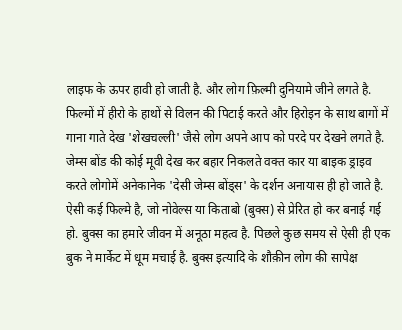लाइफ के ऊपर हावी हो जाती है. और लोग फ़िल्मी दुनियामे जीने लगते है. फिल्मों में हीरो के हाथों से विलन की पिटाई करते और हिरोइन के साथ बागों में गाना गाते देख 'शेखचल्ली' जैसे लोग अपने आप को परदे पर देखने लगते है. जेम्स बोंड की कोई मूवी देख कर बहार निकलते वक्त कार या बाइक ड्राइव करते लोगोमें अनेकानेक 'देसी जेम्स बोंड्स' के दर्शन अनायास ही हो जाते है. ऐसी कई फिल्मे है, जो नोवेल्स या किताबो (बुक्स) से प्रेरित हो कर बनाई गई हो. बुक्स का हमारे जीवन में अनूठा महत्व है. पिछले कुछ समय से ऐसी ही एक बुक ने मार्केट में धूम मचाई है. बुक्स इत्यादि के शौक़ीन लोग की सापेक्ष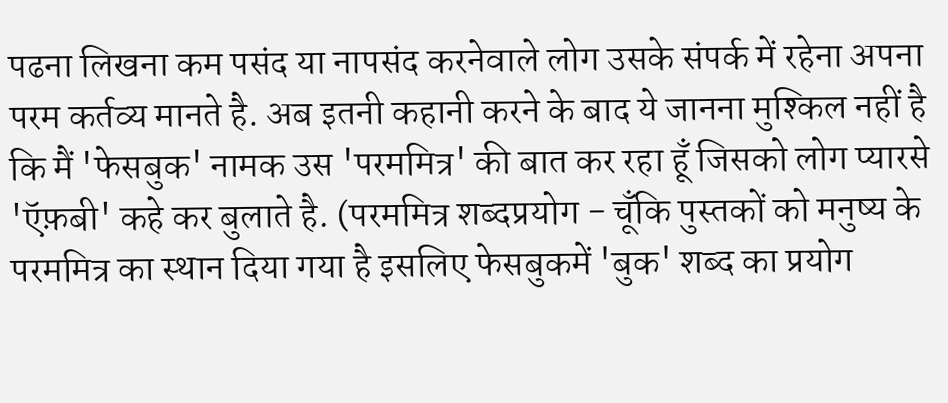पढना लिखना कम पसंद या नापसंद करनेवाले लोग उसके संपर्क में रहेना अपना परम कर्तव्य मानते है. अब इतनी कहानी करने के बाद ये जानना मुश्किल नहीं है कि मैं 'फेसबुक' नामक उस 'परममित्र' की बात कर रहा हूँ जिसको लोग प्यारसे 'ऍफ़बी' कहे कर बुलाते है. (परममित्र शब्दप्रयोग - चूँकि पुस्तकों को मनुष्य के परममित्र का स्थान दिया गया है इसलिए फेसबुकमें 'बुक' शब्द का प्रयोग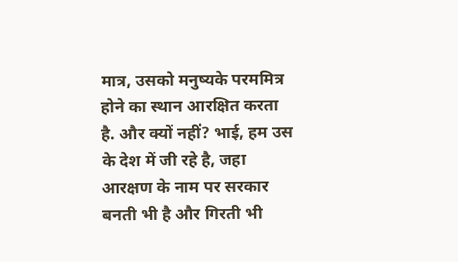मात्र, उसको मनुष्यके परममित्र होने का स्थान आरक्षित करता है. और क्यों नहीं? भाई, हम उस के देश में जी रहे है, जहा आरक्षण के नाम पर सरकार बनती भी है और गिरती भी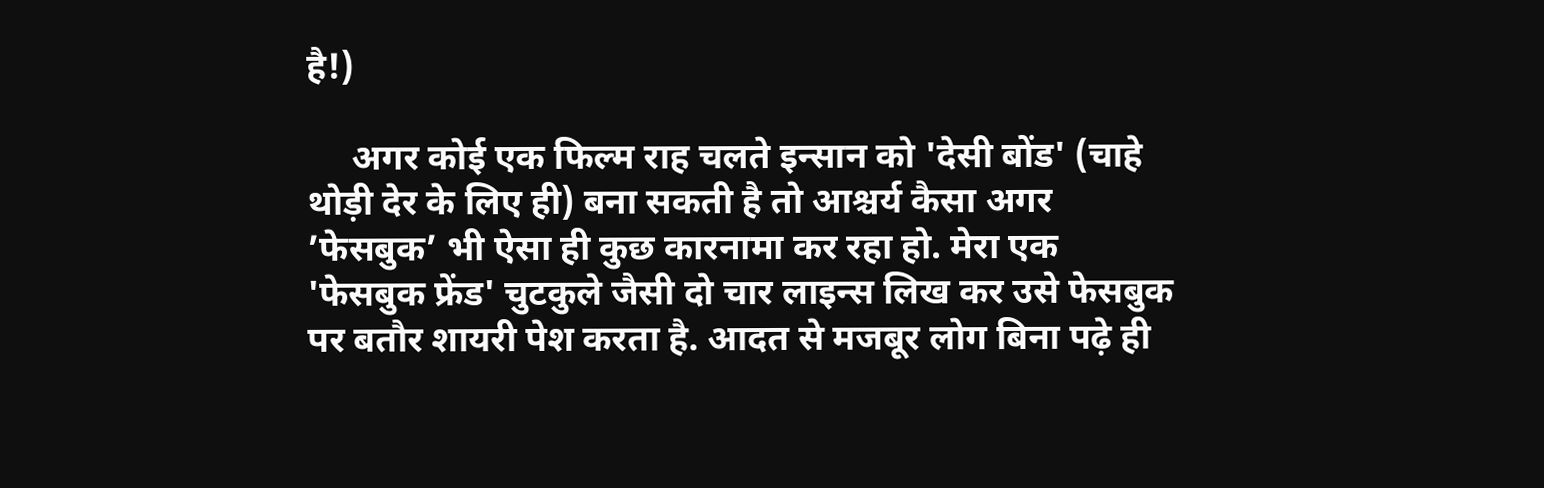है!)

     अगर कोई एक फिल्म राह चलते इन्सान को 'देसी बोंड' (चाहे थोड़ी देर के लिए ही) बना सकती है तो आश्चर्य कैसा अगर ’फेसबुक’ भी ऐसा ही कुछ कारनामा कर रहा हो. मेरा एक 'फेसबुक फ्रेंड' चुटकुले जैसी दो चार लाइन्स लिख कर उसे फेसबुक पर बतौर शायरी पेश करता है. आदत से मजबूर लोग बिना पढ़े ही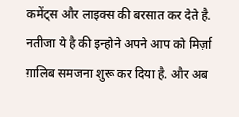कमेंट्स और लाइक्स की बरसात कर देते है. नतीजा ये है की इन्होने अपने आप को मिर्ज़ा ग़ालिब समजना शुरू कर दिया है. और अब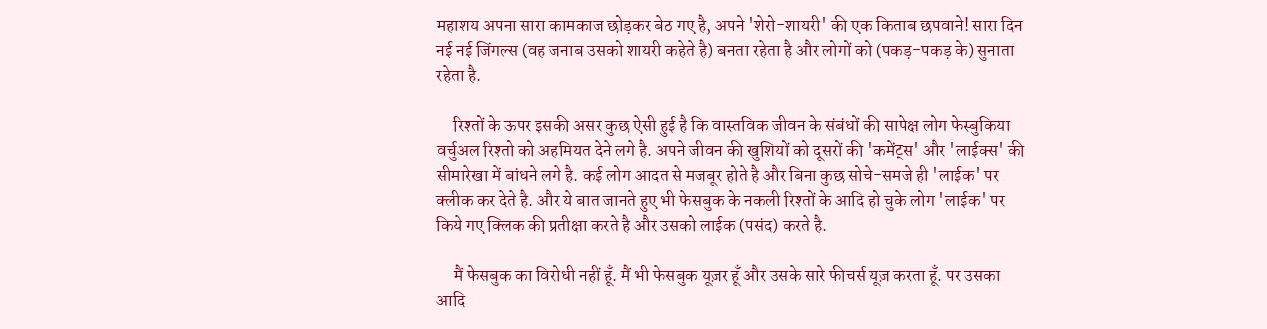महाशय अपना सारा कामकाज छोड़कर बेठ गए है, अपने 'शेरो-शायरी' की एक किताब छपवाने! सारा दिन नई नई जिंगल्स (वह जनाब उसको शायरी कहेते है) बनता रहेता है और लोगों को (पकड़-पकड़ के) सुनाता रहेता है.

     रिश्तों के ऊपर इसकी असर कुछ ऐसी हुई है कि वास्तविक जीवन के संबंधों की सापेक्ष लोग फेस्बुकिया वर्चुअल रिश्तो को अहमियत देने लगे है. अपने जीवन की खुशियों को दूसरों की 'कमेंट्स' और 'लाईक्स' की सीमारेखा में बांधने लगे है. कई लोग आदत से मजबूर होते है और बिना कुछ सोचे-समजे ही 'लाईक' पर क्लीक कर देते है. और ये बात जानते हुए भी फेसबुक के नकली रिश्तों के आदि हो चुके लोग 'लाईक' पर किये गए क्लिक की प्रतीक्षा करते है और उसको लाईक (पसंद) करते है.

     मैं फेसबुक का विरोधी नहीं हूँ. मैं भी फेसबुक यूज़र हूँ और उसके सारे फीचर्स यूज़ करता हूँ. पर उसका आदि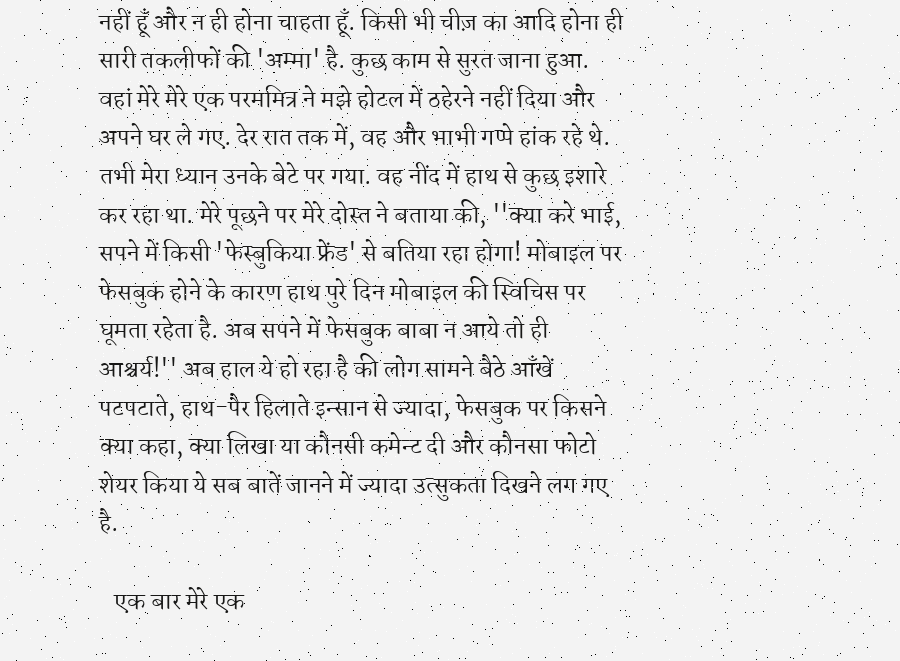नहीं हूँ और न ही होना चाहता हूँ. किसी भी चीज़ का आदि होना ही सारी तकलीफों की 'अम्मा' है. कुछ काम से सुरत जाना हुआ. वहां मेरे मेरे एक परममित्र ने मझे होटल में ठहेरने नहीं दिया और अपने घर ले गए. देर रात तक में, वह और भाभी गप्पे हांक रहे थे. तभी मेरा ध्यान उनके बेटे पर गया. वह नींद में हाथ से कुछ इशारे कर रहा था. मेरे पूछने पर मेरे दोस्त ने बताया की, ''क्या करे भाई, सपने में किसी 'फेस्बुकिया फ्रेंड' से बतिया रहा होगा! मोबाइल पर फेसबुक होने के कारण हाथ पुरे दिन मोबाइल की स्विचिस पर घूमता रहेता है. अब सपने में फेसबुक बाबा न आये तो ही आश्चर्य!'' अब हाल ये हो रहा है की लोग सामने बैठे आँखें पटपटाते, हाथ-पैर हिलाते इन्सान से ज्यादा, फेसबुक पर किसने क्या कहा, क्या लिखा या कौनसी कमेन्ट दी और कौनसा फोटो शेयर किया ये सब बातें जानने में ज्यादा उत्सुकता दिखने लग गए है.

   एक बार मेरे एक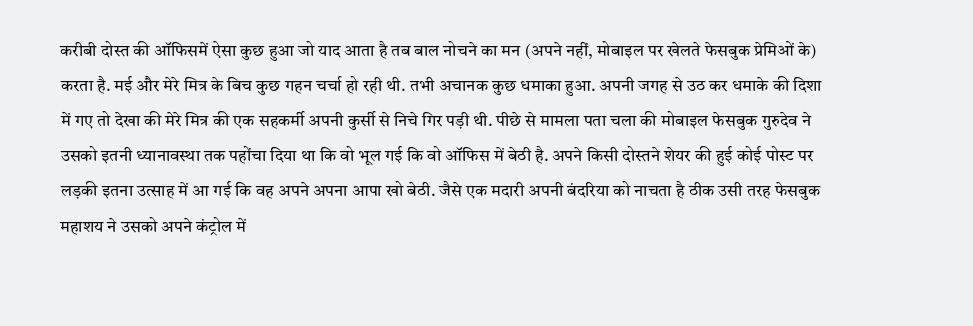करीबी दोस्त की ऑफिसमें ऐसा कुछ हुआ जो याद आता है तब बाल नोचने का मन (अपने नहीं, मोबाइल पर खेलते फेसबुक प्रेमिओं के) करता है. मई और मेरे मित्र के बिच कुछ गहन चर्चा हो रही थी. तभी अचानक कुछ धमाका हुआ. अपनी जगह से उठ कर धमाके की दिशा में गए तो देखा की मेरे मित्र की एक सहकर्मी अपनी कुर्सी से निचे गिर पड़ी थी. पीछे से मामला पता चला की मोबाइल फेसबुक गुरुदेव ने उसको इतनी ध्यानावस्था तक पहोंचा दिया था कि वो भूल गई कि वो ऑफिस में बेठी है. अपने किसी दोस्तने शेयर की हुई कोई पोस्ट पर लड़की इतना उत्साह में आ गई कि वह अपने अपना आपा खो बेठी. जैसे एक मदारी अपनी बंदरिया को नाचता है ठीक उसी तरह फेसबुक महाशय ने उसको अपने कंट्रोल में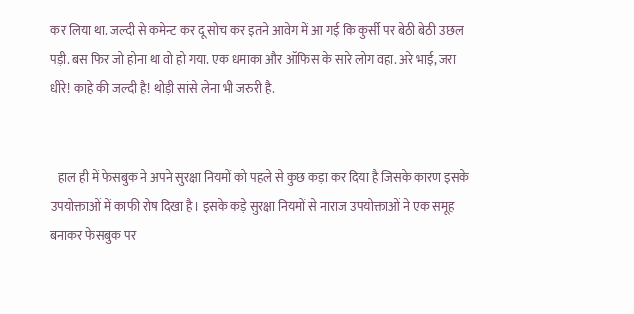कर लिया था. जल्दी से कमेन्ट कर दू सोच कर इतने आवेग में आ गई कि कुर्सी पर बेठी बेठी उछल पड़ी. बस फिर जो होना था वो हो गया. एक धमाका और ऑफिस के सारे लोग वहा. अरे भाई, जरा धीरे! काहे की जल्दी है! थोड़ी सांसे लेना भी जरुरी है.


   हाल ही में फेसबुक ने अपने सुरक्षा नियमों को पहले से कुछ कड़ा कर दिया है जिसके कारण इसके उपयोक्ताओं में काफी रोष दिखा है। इसके कड़े सुरक्षा नियमों से नाराज उपयोक्ताओं ने एक समूह बनाकर फेसबुक पर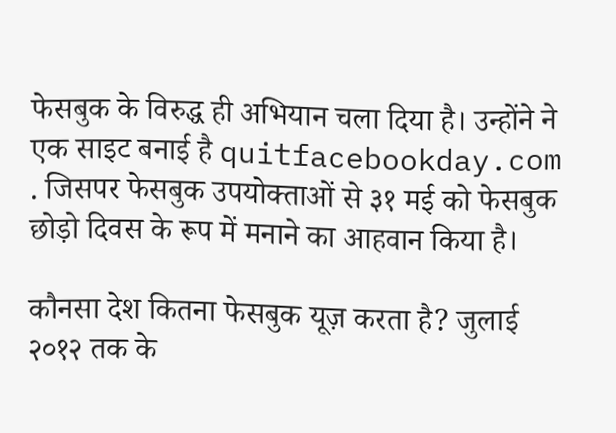फेसबुक के विरुद्ध ही अभियान चला दिया है। उन्होंने ने एक साइट बनाई है quitfacebookday.com . जिसपर फेसबुक उपयोक्ताओं से ३१ मई को फेसबुक छोड़ो दिवस के रूप में मनाने का आहवान किया है।

कौनसा देश कितना फेसबुक यूज़ करता है? जुलाई २०१२ तक के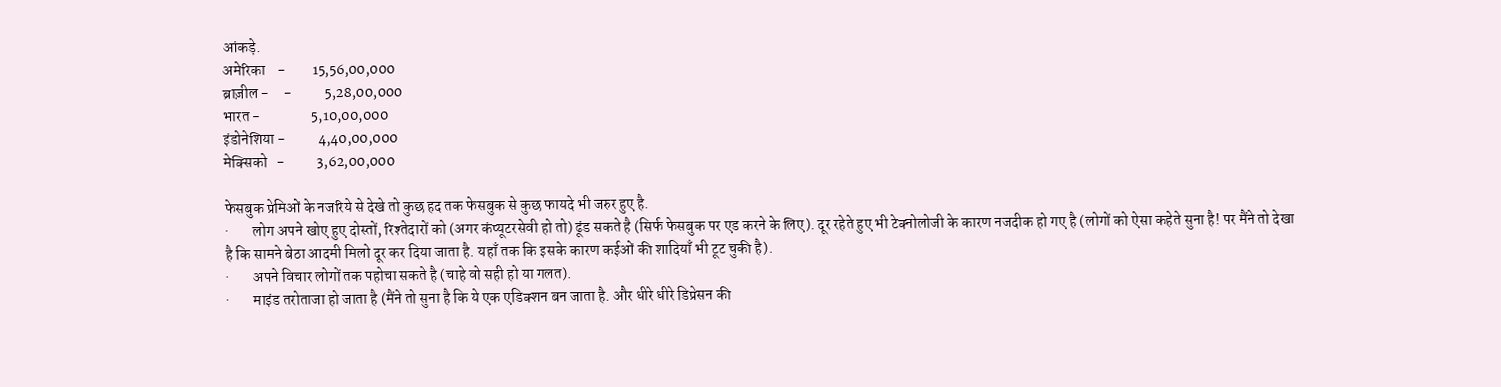आंकड़े.
अमेरिका    -         15,56,00,000
ब्राज़ील -     -           5,28,00,000
भारत -                 5,10,00,000
इंडोनेशिया -           4,40,00,000
मेक्सिको   -           3,62,00,000

फेसबुक प्रेमिओं के नजरिये से देखे तो कुछ हद तक फेसबुक से कुछ फायदे भी जरुर हुए है.
·        लोग अपने खोए हुए दोस्तों, रिश्तेदारों को (अगर कंप्यूटरसेवी हो तो) ढूंड सकते है (सिर्फ फेसबुक पर एड करने के लिए). दूर रहेते हुए भी टेक्नोलोजी के कारण नजदीक हो गए है (लोगों को ऐसा कहेते सुना है! पर मैंने तो देखा है कि सामने बेठा आदमी मिलो दूर कर दिया जाता है. यहाँ तक कि इसके कारण कईओं की शादियाँ भी टूट चुकी है).
·        अपने विचार लोगों तक पहोचा सकते है (चाहे वो सही हो या गलत).
·        माइंड तरोताजा हो जाता है (मैंने तो सुना है कि ये एक एडिक्शन बन जाता है. और धीरे धीरे डिप्रेसन की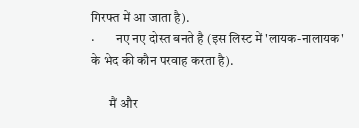गिरफ्त में आ जाता है).
·        नए नए दोस्त बनते है (इस लिस्ट में 'लायक-नालायक' के भेद की कौन परवाह करता है).

       मैं और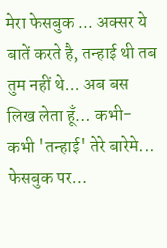मेरा फेसबुक ... अक्सर ये बातें करते है, तन्हाई थी तब तुम नहीं थे... अब बस लिख लेता हूँ… कभी- कभी 'तन्हाई' तेरे बारेमे... फेसबुक पर…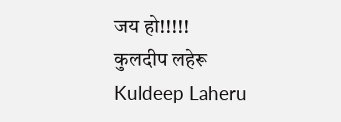जय हो!!!!!
कुलदीप लहेरू
Kuldeep Laheru